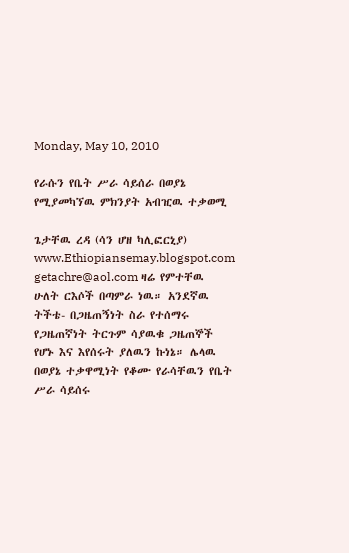Monday, May 10, 2010

የራሱን የቤት ሥራ ሳይሰራ በወያኔ የሚያመካኘዉ ምክንያት አብዢዉ ተቃወሚ

ጌታቸዉ ረዳ (ሳን ሆዘ ካሊፎርኒያ) www.Ethiopiansemay.blogspot.com getachre@aol.com ዛሬ የምተቸዉ ሁለት ርእሶች በጣምራ ነዉ። አንደኛዉ ትችቴ- በጋዜጠኝነት ስራ የተሰማሩ የጋዜጠኛነት ትርጉም ሳያዉቁ ጋዜጠኞች የሆኑ እና እየሰሩት ያለዉን ኩነኔ። ሌላዉ በወያኔ ተቃዋሚነት የቆሙ የራሳቸዉን የቤት ሥራ ሳይሰሩ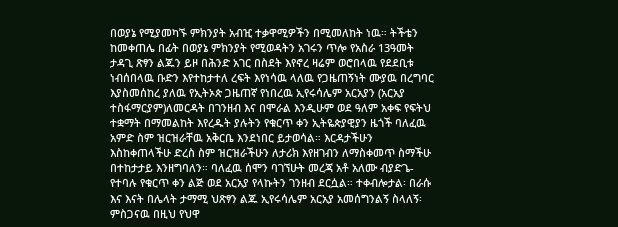በወያኔ የሚያመካኙ ምክንያት አብዢ ተቃዋሚዎችን በሚመለከት ነዉ። ትችቴን ከመቀጠሌ በፊት በወያኔ ምክንያት የሚወዳትን አገሩን ጥሎ የአስራ 13ዓመት ታዳጊ ጽፃን ልጁን ይዞ በሕንድ አገር በስደት እየኖረ ዛሬም ወሮበላዉ የደደቢቱ ነብሰበላዉ ቡድን እየተከታተለ ረፍት እየነሳዉ ላለዉ የጋዜጠኝነት ሙያዉ በረግባር እያስመሰከረ ያለዉ የኢትኦጵ ጋዜጠኛ የነበረዉ ኢየሩሳሌም አርአያን (አርአያ ተስፋማርያም)ለመርዳት በገንዘብ እና በሞራል እንዲሁም ወደ ዓለም አቀፍ የፍትህ ተቋማት በማመልከት እየረዱት ያሉትን የቁርጥ ቀን ኢትዬጵያዊያን ዜጎች ባለፈዉ አምድ ስም ዝርዝራቸዉ አቅርቤ እንደነበር ይታወሳል። እርዳታችሁን እስከቀጠላችሁ ድረስ ስም ዝርዝራችሁን ለታሪክ እየዘገብን ለማስቀመጥ ስማችሁ በተከታታይ እንዘግባለን። ባለፈዉ ሰሞን ባገኘሁት መረጃ አቶ አለሙ ብያድጌ-የተባሉ የቁርጥ ቀን ልጅ ወደ አርአያ የላኩትን ገንዘብ ደርሷል። ተቀብሎታል፡ በራሱ እና እናት በሌላት ታማሚ ህጽፃን ልጁ ኢየሩሳሌም አርአያ አመሰግንልኝ ስላለኝ፡ ምስጋናዉ በዚህ የህዋ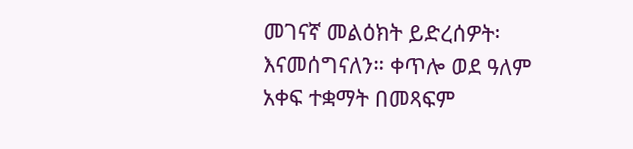መገናኛ መልዕክት ይድረሰዎት፡ እናመሰግናለን። ቀጥሎ ወደ ዓለም አቀፍ ተቋማት በመጻፍም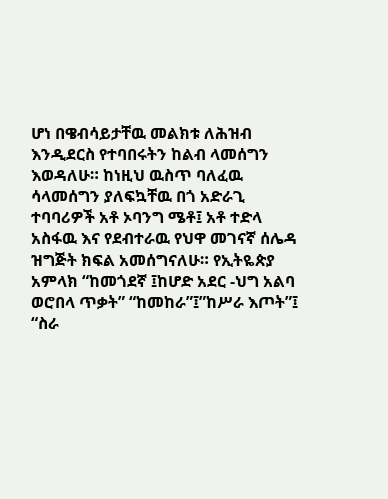ሆነ በዌብሳይታቸዉ መልክቱ ለሕዝብ እንዲደርስ የተባበሩትን ከልብ ላመሰግን እወዳለሁ። ከነዚህ ዉስጥ ባለፈዉ ሳላመሰግን ያለፍኳቸዉ በጎ አድራጊ ተባባሪዎች አቶ ኦባንግ ሜቶ፤ አቶ ተድላ አስፋዉ እና የደብተራዉ የህዋ መገናኛ ሰሌዳ ዝግጅት ክፍል አመሰግናለሁ። የኢትዬጵያ አምላክ “ከመጎደኛ ፤ከሆድ አደር -ህግ አልባ ወሮበላ ጥቃት” “ከመከራ”፤”ከሥራ እጦት”፤ “ስራ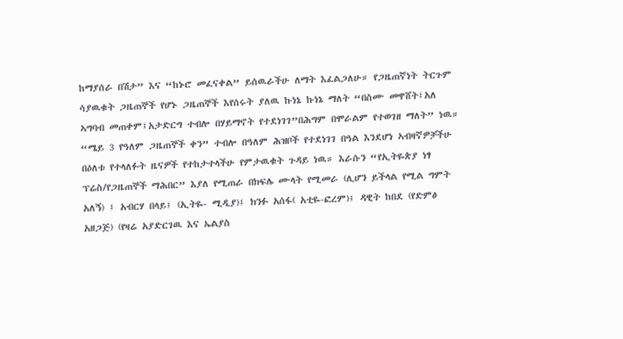ከማያሰራ በሽታ” እና “ከኑሮ መፈናቀል” ይሰዉራችሁ ለማት እፈልጋለሁ። የጋዜጠኛነት ትርጉም ሳያዉቁት ጋዜጠኞች የሆኑ ጋዜጠኞች እየሰሩት ያለዉ ኩነኔ ኩነኔ ማለት “በስሙ መዋሸት፤አለ ኣግባብ መጠቀም፤አታድርግ ተብሎ በሃይማኖት የተደነገገ”በሕግም በሞራልም የተወገዘ ማለት” ነዉ። “ሜይ 3 የዓለም ጋዜጠኞች ቀን” ተብሎ በዓለም ሕዝቦች የተደነገገ በዓል እንደሆነ ኣብዛኛዎቻችሁ በዕለቱ የተላለፉት ዜናዎች የተከታተላችሁ የምታዉቁት ጉዳይ ነዉ። እራሱን “የኢትዬጵያ ነፃ ፕሬስ/የጋዜጠኞች ማሕበር” እያለ የሚጠራ በክፍሌ ሙላት የሚመራ (ሊሆን ይችላል የሚል ግምት አለኝ) ፤ አብርሃ በላይ፤ (ኢትዬ- ሚዲያ)፤ ክንፉ አሰፋ( አቲዬ-ፎረም)፤ ዳዊት ከበደ (የድምፅ አዘጋጅ) (የዛሬ አያድርገዉ እና ኤልያስ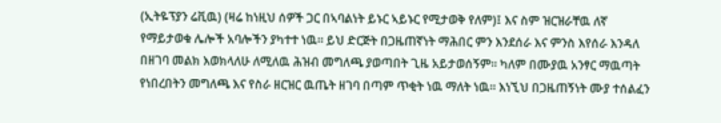(ኢትዬፕያን ሬቪዉ) (ዛሬ ከነዚህ ሰዎች ጋር በኣባልነት ይኑር ኣይኑር የሚታወቅ የለም)፤ እና ስም ዝርዝራቸዉ ለኛ የማይታወቁ ሌሎች አባሎችን ያካተተ ነዉ። ይህ ድርጅት በጋዜጠኛነት ማሕበር ምን እንደሰራ እና ምንስ እየሰራ እንዳለ በዘገባ መልክ እወክላለሁ ለሚለዉ ሕዝብ መግለጫ ያወጣበት ጊዜ አይታወሰኝም። ካለም በሙያዉ አንፃር ማዉጣት የነበረበትን መግለጫ እና የስራ ዘርዝር ዉጤት ዘገባ በጣም ጥቂት ነዉ ማለት ነዉ። እነኚህ በጋዜጠኝነት ሙያ ተሰልፈን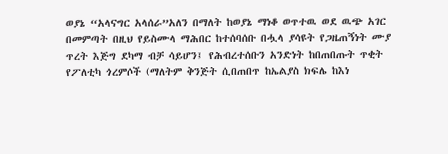ወያኔ “አላናግር አላሰራ”አለን በማለት ከወያኔ ማነቆ ወጥተዉ ወደ ዉጭ አገር በመምጣት በዚህ የይስሙላ ማሕበር ከተሰባሰቡ በሗላ ያሳዩት የጋዜጠኝነት ሙያ ጥረት እጅግ ደካማ ብቻ ሳይሆን፤ የሕብረተሰቡን አንድነት ከበጠበጡት ጥቂት የፖለቲካ ጎረምሶች (ማለትም ቅንጅት ሲበጠበጥ ከኤልያስ ክፍሌ ከእነ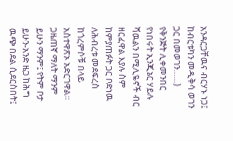አንዳርጋቸዉና ብርሃኑ ነጋ፤ ከብርቱካን መዲቅሳ ወገን ጋር በመወገን……) የቅንጅት ሊቀመንበር የነበሩት ኢንጂኔር ሃይሉ ሻዉልን በሚሊዬኖች ብር ዘርፈዋል እያሉ ስም ከምያጠፉት ጋር ቦድነዉ ለሕብረቱ መደፍረስ ከጎረምሶቹ በላይ አስተዋጽኦ አድርገዋል። ጋዜጠኛ ማለት ማንም ይሁን ማንም፤ የትም ቦታ ይሁን-አንድ ዜጋ ከሕግ ዉጭ በደል ሲደርስበት፤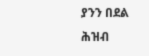ያንን በደል ሕዝብ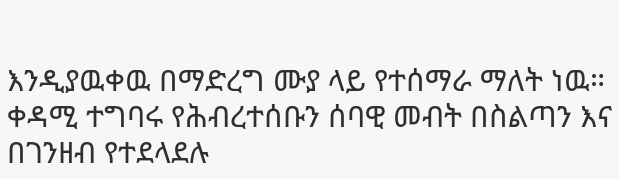እንዲያዉቀዉ በማድረግ ሙያ ላይ የተሰማራ ማለት ነዉ። ቀዳሚ ተግባሩ የሕብረተሰቡን ሰባዊ መብት በስልጣን እና በገንዘብ የተደላደሉ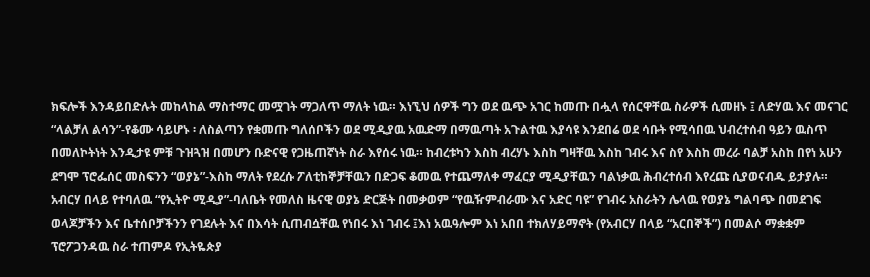ክፍሎች እንዳይበድሉት መከላከል ማስተማር መሟገት ማጋለጥ ማለት ነዉ። እነኚህ ሰዎች ግን ወደ ዉጭ አገር ከመጡ በሗላ የሰርዋቸዉ ስራዎች ሲመዘኑ ፤ ለድሃዉ እና መናገር “ላልቻለ ልሳን”-የቆሙ ሳይሆኑ ፡ ለስልጣን የቋመጡ ግለሰቦችን ወደ ሚዲያዉ አዉድማ በማዉጣት አጉልተዉ እያሳዩ እንደበሬ ወደ ሳቡት የሚሳበዉ ህብረተሰብ ዓይን ዉስጥ በመለኮትነት እንዲታዩ ምቹ ጉዝጓዝ በመሆን ቡድናዊ የጋዜጠኛነት ስራ እየሰሩ ነዉ። ከብረቱካን እስከ ብረሃኑ እስከ ግዛቸዉ እስከ ገብሩ እና ስየ እስከ መረራ ባልቻ አስከ በየነ አሁን ደግሞ ፕሮፌሰር መስፍንን “ወያኔ”-እስከ ማለት የደረሱ ፖለቲከኞቻቸዉን በድጋፍ ቆመዉ የተጨማለቀ ማፈርያ ሚዲያቸዉን ባልነቃዉ ሕብረተሰብ እየረጩ ሲያወናብዱ ይታያሉ። አብርሃ በላይ የተባለዉ “የኢትዮ ሚዲያ”-ባለቤት የመለስ ዜናዊ ወያኔ ድርጅት በመቃወም “የዉዥምብራሙ እና አድር ባዩ” የገብሩ አስራትን ሌላዉ የወያኔ ግልባጭ በመደገፍ ወላጆቻችን እና ቤተሰቦቻችንን የገደሉት እና በእሳት ሲጠብሷቸዉ የነበሩ እነ ገብሩ ፤እነ አዉዓሎም እነ አበበ ተክለሃይማኖት (የአብርሃ በላይ “አርበኞች”) በመልሶ ማቋቋም ፕሮፖጋንዳዉ ስራ ተጠምዶ የኢትዬጵያ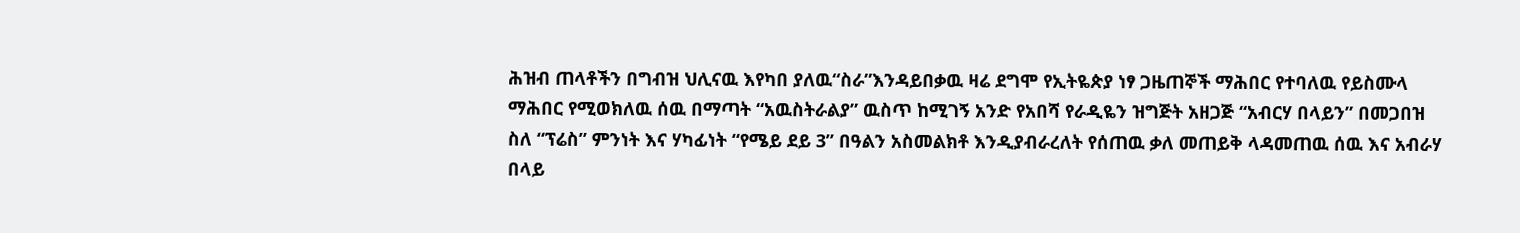ሕዝብ ጠላቶችን በግብዝ ህሊናዉ እየካበ ያለዉ“ስራ”እንዳይበቃዉ ዛሬ ደግሞ የኢትዬጵያ ነፃ ጋዜጠኞች ማሕበር የተባለዉ የይስሙላ ማሕበር የሚወክለዉ ሰዉ በማጣት “አዉስትራልያ” ዉስጥ ከሚገኝ አንድ የአበሻ የራዲዬን ዝግጅት አዘጋጅ “አብርሃ በላይን” በመጋበዝ ስለ “ፕሬስ” ምንነት እና ሃካፊነት “የሜይ ደይ 3” በዓልን አስመልክቶ እንዲያብራረለት የሰጠዉ ቃለ መጠይቅ ላዳመጠዉ ሰዉ እና አብራሃ በላይ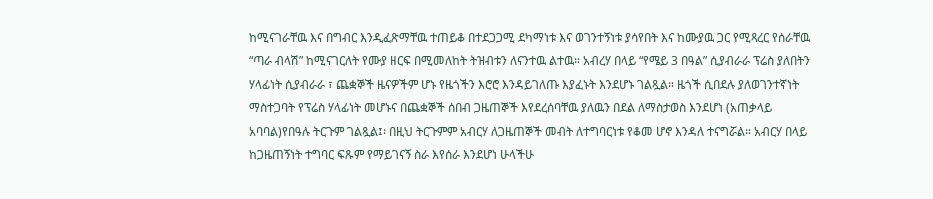ከሚናገራቸዉ እና በግብር እንዲፈጽማቸዉ ተጠይቆ በተደጋጋሚ ደካማነቱ እና ወገንተኝነቱ ያሳየበት እና ከሙያዉ ጋር የሚጻረር የሰራቸዉ “ጣራ ብላሽ” ከሚናገርለት የሙያ ዘርፍ በሚመለከት ትዝብቱን ለናንተዉ ልተዉ። አብረሃ በላይ “የሜይ 3 በዓል” ሲያብራራ ፕሬስ ያለበትን ሃላፊነት ሲያብራራ ፣ ጨቋኞች ዜናዎችም ሆኑ የዜጎችን እሮሮ እንዳይገለጡ እያፈኑት እንደሆኑ ገልጿል። ዜጎች ሲበደሉ ያለወገንተኛነት ማስተጋባት የፕሬስ ሃላፊነት መሆኑና በጨቋኞች ሰበብ ጋዜጠኞች እየደረሰባቸዉ ያለዉን በደል ለማስታወስ እንደሆነ (አጠቃላይ አባባል)የበዓሉ ትርጉም ገልጿል፤፡ በዚህ ትርጉምም አብርሃ ለጋዜጠኞች መብት ለተግባርነቱ የቆመ ሆኖ እንዳለ ተናግሯል። አብርሃ በላይ ከጋዜጠኝነት ተግባር ፍጹም የማይገናኝ ስራ እየሰራ እንደሆነ ሁላችሁ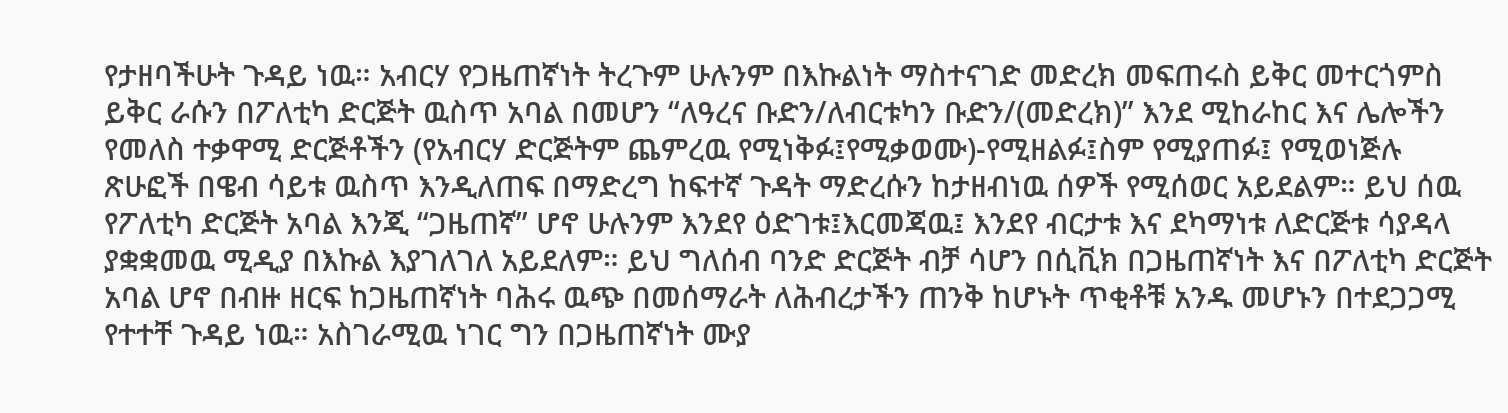የታዘባችሁት ጉዳይ ነዉ። አብርሃ የጋዜጠኛነት ትረጉም ሁሉንም በእኩልነት ማስተናገድ መድረክ መፍጠሩስ ይቅር መተርጎምስ ይቅር ራሱን በፖለቲካ ድርጅት ዉስጥ አባል በመሆን “ለዓረና ቡድን/ለብርቱካን ቡድን/(መድረክ)” እንደ ሚከራከር እና ሌሎችን የመለስ ተቃዋሚ ድርጅቶችን (የአብርሃ ድርጅትም ጨምረዉ የሚነቅፉ፤የሚቃወሙ)-የሚዘልፉ፤ስም የሚያጠፉ፤ የሚወነጅሉ ጽሁፎች በዌብ ሳይቱ ዉስጥ እንዲለጠፍ በማድረግ ከፍተኛ ጉዳት ማድረሱን ከታዘብነዉ ሰዎች የሚሰወር አይደልም። ይህ ሰዉ የፖለቲካ ድርጅት አባል እንጂ “ጋዜጠኛ” ሆኖ ሁሉንም እንደየ ዕድገቱ፤እርመጃዉ፤ እንደየ ብርታቱ እና ደካማነቱ ለድርጅቱ ሳያዳላ ያቋቋመዉ ሚዲያ በእኩል እያገለገለ አይደለም። ይህ ግለሰብ ባንድ ድርጅት ብቻ ሳሆን በሲቪክ በጋዜጠኛነት እና በፖለቲካ ድርጅት አባል ሆኖ በብዙ ዘርፍ ከጋዜጠኛነት ባሕሩ ዉጭ በመሰማራት ለሕብረታችን ጠንቅ ከሆኑት ጥቂቶቹ አንዱ መሆኑን በተደጋጋሚ የተተቸ ጉዳይ ነዉ። አስገራሚዉ ነገር ግን በጋዜጠኛነት ሙያ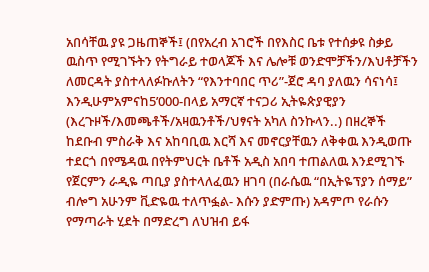አበሳቸዉ ያዩ ጋዜጠኞች፤ (በየአረብ አገሮች በየእስር ቤቱ የተሰቃዩ ስቃይ ዉስጥ የሚገኙትን የትግራይ ተወላጆች እና ሌሎቹ ወንድሞቻችን/እህቶቻችን ለመርዳት ያስተላለፉኩለትን “የእንተባበር ጥሪ”-ጀሮ ዳባ ያለዉን ሳናነሳ፤ እንዲሁምአምናከ5’000-በላይ አማርኛ ተናጋሪ ኢትዬጵያዊያን (እረጉዞች/እመጫቶች/አዛዉንቶች/ህፃናት አካለ ስንኩላን..) በዘረኞች ከደቡብ ምስራቅ እና አከባቢዉ እርሻ እና መኖርያቸዉን ለቅቀዉ እንዲወጡ ተደርጎ በየሜዳዉ በየትምህርት ቤቶች አዲስ አበባ ተጠልለዉ እንደሚገኙ የጀርምን ራዲዬ ጣቢያ ያስተላለፈዉን ዘገባ (በራሴዉ “በኢትዬፕያን ሰማይ” ብሎግ አሁንም ቪድዬዉ ተለጥፏል- እሱን ያድምጡ) አዳምጦ የራሱን የማጣራት ሂደት በማድረግ ለህዝብ ይፋ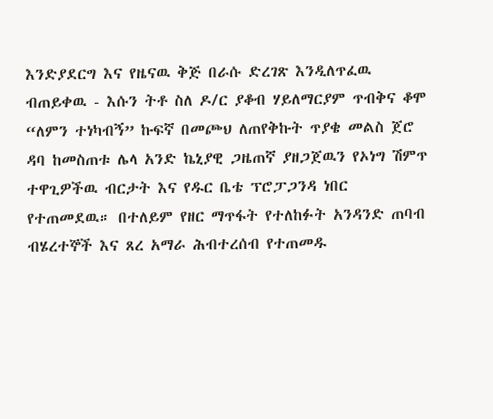እንድያደርግ እና የዜናዉ ቅጅ በራሱ ድረገጽ እንዲለጥፈዉ ብጠይቀዉ - እሱን ትቶ ስለ ዶ/ር ያቆብ ሃይለማርያም ጥብቅና ቆሞ “ለምን ተነካብኝ” ኩፍኛ በመጮህ ለጠየቅኩት ጥያቄ መልስ ጀሮ ዳባ ከመስጠቱ ሌላ አንድ ኬኒያዊ ጋዜጠኛ ያዘጋጀዉን የኦነግ ሽምጥ ተዋጊዎችዉ ብርታት እና የዱር ቤቴ ፕሮፓጋንዳ ነበር የተጠመደዉ። በተለይም የዘር ማጥፋት የተለከፉት አንዳንድ ጠባብ ብሄረተኞች እና ጸረ አማራ ሕብተረሰብ የተጠመዱ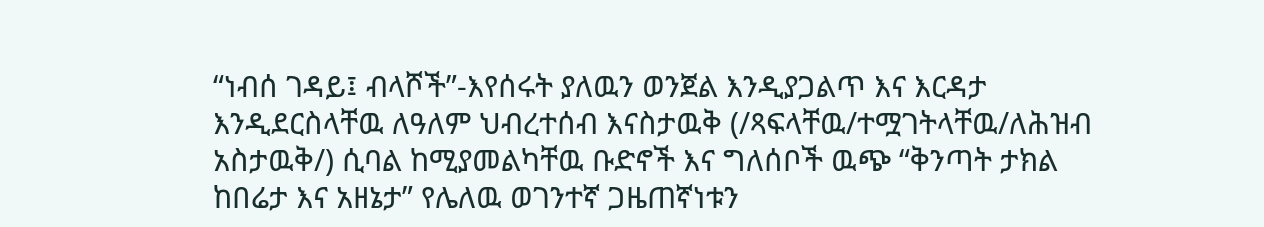“ነብሰ ገዳይ፤ ብላሾች”-እየሰሩት ያለዉን ወንጀል እንዲያጋልጥ እና እርዳታ እንዲደርስላቸዉ ለዓለም ህብረተሰብ እናስታዉቅ (/ጻፍላቸዉ/ተሟገትላቸዉ/ለሕዝብ አስታዉቅ/) ሲባል ከሚያመልካቸዉ ቡድኖች እና ግለሰቦች ዉጭ “ቅንጣት ታክል ከበሬታ እና አዘኔታ” የሌለዉ ወገንተኛ ጋዜጠኛነቱን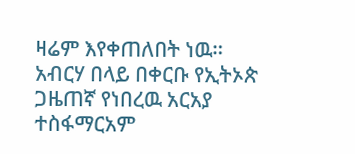ዛሬም እየቀጠለበት ነዉ። አብርሃ በላይ በቀርቡ የኢትኦጵ ጋዜጠኛ የነበረዉ አርአያ ተስፋማርአም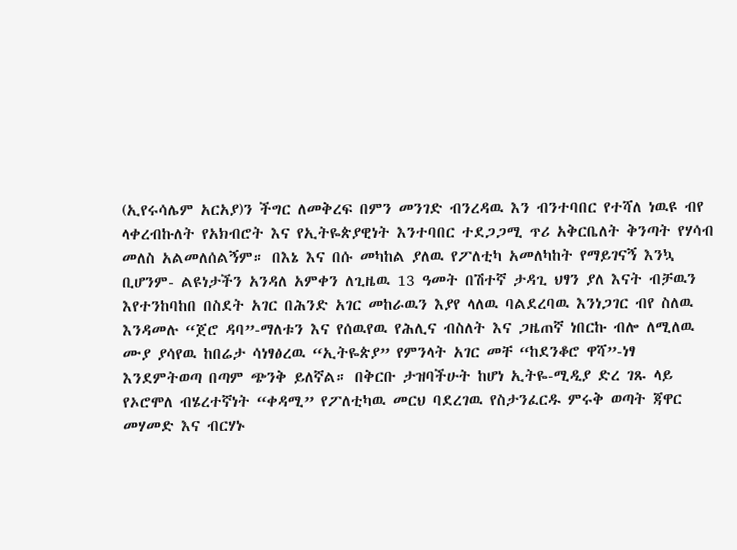(ኢየሩሳሌም አርአያ)ን ችግር ለመቅረፍ በምን መንገድ ብንረዳዉ እን ብንተባበር የተሻለ ነዉዩ ብየ ላቀረብኩለት የአክብሮት እና የኢትዬጵያዊነት እንተባበር ተደጋጋሚ ጥሪ አቅርቤለት ቅንጣት የሃሳብ መለስ አልመለሰልኝም። በእኔ እና በሱ መካከል ያለዉ የፖለቲካ አመለካከት የማይገናኝ እንኳ ቢሆንም- ልዩነታችን አንዳለ አምቀን ለጊዜዉ 13 ዓመት በሽተኛ ታዳጊ ህፃን ያለ እናት ብቻዉን እየተንከባከበ በስደት አገር በሕንድ አገር መከራዉን እያየ ላለዉ ባልደረባዉ እንነጋገር ብየ ስለዉ እንዳመሉ “ጀሮ ዳባ”-ማለቱን እና የሰዉየዉ የሕሊና ብስለት እና ጋዜጠኛ ነበርኩ ብሎ ለሚለዉ ሙያ ያሳየዉ ከበሬታ ሳነፃፅረዉ “ኢትዬጵያ” የምንላት አገር መቸ “ከደንቆሮ ዋሻ”-ነፃ እንደምትወጣ በጣም ጭንቅ ይለኛል። በቅርቡ ታዝባችሁት ከሆነ ኢትዬ-ሚዲያ ድረ ገጹ ላይ የኦሮሞለ ብሄረተኛነት “ቀዳሚ” የፖለቲካዉ መርህ ባደረገዉ የስታንፈርዱ ምሩቅ ወጣት ጃዋር መሃመድ እና ብርሃኑ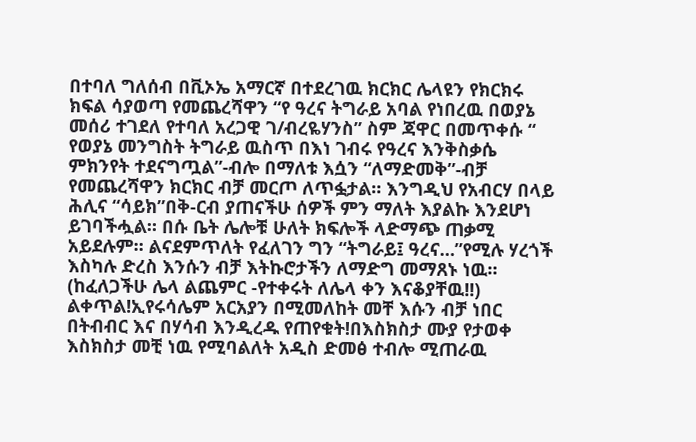በተባለ ግለሰብ በቪኦኤ አማርኛ በተደረገዉ ክርክር ሌላዩን የክርክሩ ክፍል ሳያወጣ የመጨረሻዋን “የ ዓረና ትግራይ አባል የነበረዉ በወያኔ መሰሪ ተገደለ የተባለ አረጋዊ ገ/ብረዬሃንስ” ስም ጃዋር በመጥቀሱ “ የወያኔ መንግስት ትግራይ ዉስጥ በእነ ገብሩ የዓረና እንቅስቃሴ ምክንየት ተደናግጧል”-ብሎ በማለቱ እሷን “ለማድመቅ”-ብቻ የመጨረሻዋን ክርክር ብቻ መርጦ ለጥፏታል። እንግዲህ የአብርሃ በላይ ሕሊና “ሳይክ”በቅ-ርብ ያጠናችሁ ሰዎች ምን ማለት እያልኩ እንደሆነ ይገባችሗል። በሱ ቤት ሌሎቹ ሁለት ክፍሎች ላድማጭ ጠቃሚ አይደሉም። ልናደምጥለት የፈለገን ግን “ትግራይ፤ ዓረና…”የሚሉ ሃረጎች እስካሉ ድረስ እንሱን ብቻ እትኩሮታችን ለማድግ መማጸኑ ነዉ። (ከፈለጋችሁ ሌላ ልጨምር -የተቀሩት ለሌላ ቀን እናቆያቸዉ!!) ልቀጥል!ኢየሩሳሌም አርአያን በሚመለከት መቸ እሱን ብቻ ነበር በትብብር እና በሃሳብ እንዲረዱ የጠየቁት!በእስክስታ ሙያ የታወቀ እስክስታ መቺ ነዉ የሚባልለት አዲስ ድመፅ ተብሎ ሚጠራዉ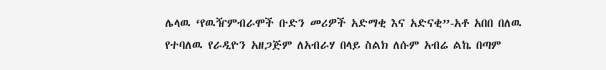ሌላዉ ‘የዉዥምብራሞች ቡድን መሪዎች አድማቂ እና አድናቂ”-አቶ አበበ በለዉ የተባለዉ የራዲዮን አዘጋጅም ለአብራሃ በላይ ስልክ ለሱም አብሬ ልኬ በጣም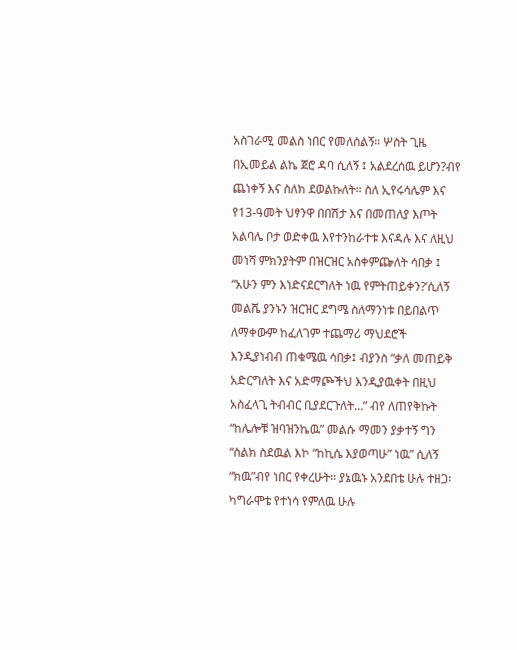አስገራሚ መልስ ነበር የመለሰልኝ። ሦስት ጊዜ በኢመይል ልኬ ጀሮ ዳባ ሲለኝ ፤ አልደረሰዉ ይሆን?ብየ ጨነቀኝ እና ስለክ ደወልኩለት። ስለ ኢየሩሳሌም እና የ13-ዓመት ህፃንዋ በበሽታ እና በመጠለያ እጦት አልባሌ ቦታ ወድቀዉ እየተንከራተቱ እናዳሉ እና ለዚህ መነሻ ምክንያትም በዝርዝር አስቀምጬለት ሳበቃ ፤ “አሁን ምን እነድናደርግለት ነዉ የምትጠይቀን?’ሲለኝ መልሼ ያንኑን ዝርዝር ደግሜ ስለማንነቱ በይበልጥ ለማቀውም ከፈለገም ተጨማሪ ማህደሮች እንዲያነብብ ጠቁሜዉ ሳበቃ፤ ብያንስ “ቃለ መጠይቅ አድርግለት እና አድማጮችህ እንዲያዉቀት በዚህ አስፈላጊ ትብብር ቢያደርጉለት…” ብየ ለጠየቅኩት “ከሌሎቹ ዝባዝንኬዉ” መልሱ ማመን ያቃተኝ ግን “ስልክ ስደዉል እኮ “ከኪሴ እያወጣሁ” ነዉ” ሲለኝ “ክዉ”ብየ ነበር የቀረሁት። ያኔዉኑ አንደበቴ ሁሉ ተዘጋ፡ ካግራሞቴ የተነሳ የምለዉ ሁሉ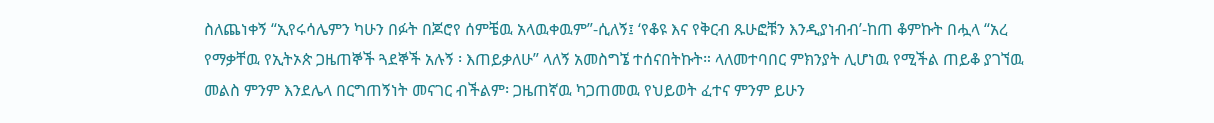ስለጨነቀኝ “ኢየሩሳሌምን ካሁን በፉት በጆሮየ ሰምቼዉ አላዉቀዉም”-ሲለኝ፤ ‘የቆዩ እና የቅርብ ጹሁፎቹን እንዲያነብብ’-ከጠ ቆምኩት በሗላ “አረ የማቃቸዉ የኢትኦጵ ጋዜጠኞች ጓደኞች አሉኝ ፡ እጠይቃለሁ” ላለኝ አመስግኜ ተሰናበትኩት። ላለመተባበር ምክንያት ሊሆነዉ የሚችል ጠይቆ ያገኘዉ መልስ ምንም እንደሌላ በርግጠኝነት መናገር ብችልም፡ ጋዜጠኛዉ ካጋጠመዉ የህይወት ፈተና ምንም ይሁን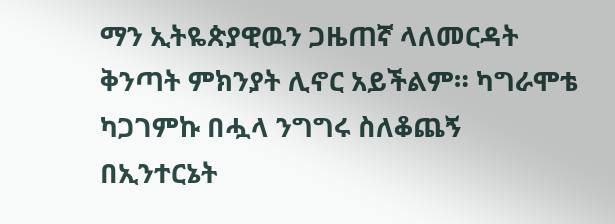ማን ኢትዬጵያዊዉን ጋዜጠኛ ላለመርዳት ቅንጣት ምክንያት ሊኖር አይችልም። ካግራሞቴ ካጋገምኩ በሗላ ንግግሩ ስለቆጨኝ በኢንተርኔት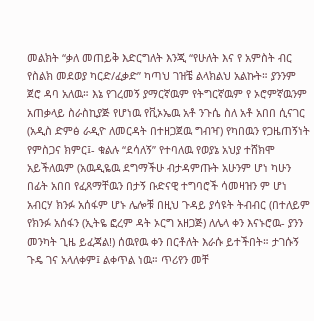መልክት “ቃለ መጠይቅ እድርግለት እንጂ “የሁለት እና የ አምስት ብር የስልክ መደወያ ካርድ/ፈቃድ” ካጣህ ገዝቼ ልላክልህ አልኩት። ያንንም ጀሮ ዳባ አለዉ። እኔ የገረመኝ ያማርኛዉም የትግርኛዉም የ ኦሮምኛዉንም አጠቃላይ ስራስኪያጅ የሆነዉ የቪኦኤዉ አቶ ንጉሴ ስለ አቶ አበበ ሲናገር (አዲስ ድምፅ ራዲዮ ለመርዳት በተዘጋጀዉ ግብዣ) የካበዉን የጋዜጠኝነት የምስጋና ክምር፤- ቁልሉ “ደሳለኝ” የተባለዉ የወያኔ አህያ ተሸክሞ አይችለዉም (አዉዲዬዉ ደግማችሁ ብታዳምጡት አሁንም ሆነ ካሁን በፊት አበበ የፈጸማቸዉን በታኝ ቡድናዊ ተግባሮች ሳመዛዝን ም ሆነ አብርሃ ክንፉ አሰፋም ሆኑ ሌሎቹ በዚህ ጉዳይ ያሳዩት ትብብር (በተለይም የክንፉ አሰፋን (ኢትዬ ፎረም ዳት ኦርግ አዘጋጅ) ለሌላ ቀን እናኑሮዉ- ያንን መንካት ጊዜ ይፈጃል!) ሰዉየዉ ቀን በርቶለት እራሱ ይተችበት። ታገሱኝ ጉዴ ገና አላለቀም፤ ልቀጥል ነዉ። ጥሪየን መቸ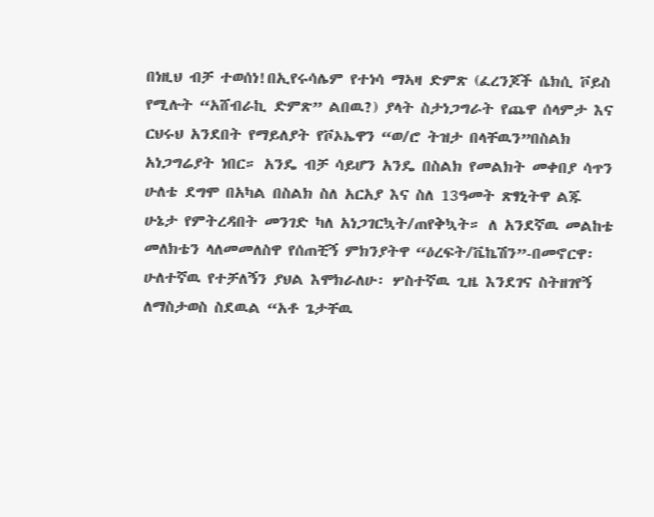በነዚህ ብቻ ተወሰነ!በኢየሩሳሌም የተነሳ ማኣዛ ድምጽ (ፈረንጆች ሴክሲ ቮይስ የሚሉት “አሸብራኪ ድምጽ” ልበዉ?) ያላት ስታነጋግራት የጨዋ ሰላምታ እና ርህሩህ አንደበት የማይለያት የቮኦኤዋን “ወ/ሮ ትዝታ በላቸዉን”በስልክ አነጋግሬያት ነበር። አንዴ ብቻ ሳይሆን አንዴ በስልክ የመልክት መቀበያ ሳጥን ሁለቴ ደግሞ በአካል በስልክ ስለ አርአያ እና ስለ 13ዓመት ጽፃኒትዋ ልጁ ሁኔታ የምትረዳበት መንገድ ካለ አነጋገርኳት/ጠየቅኳት። ለ አንደኛዉ መልከቴ መለክቴን ላለመመለስዋ የሰጠቺኝ ምክንያትዋ “ዕረፍት/ቬኬሽን”-በመኖርዋ፡ ሁለተኛዉ የተቻለኝን ያህል እሞክራለሁ፡ ሦስተኛዉ ጊዜ እንደገና ስትዘገየኝ ለማስታወስ ስደዉል “አቶ ጌታቸዉ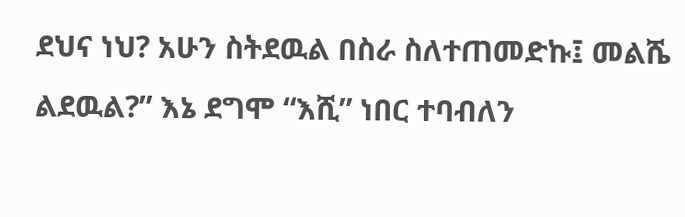ደህና ነህ? አሁን ስትደዉል በስራ ስለተጠመድኩ፤ መልሼ ልደዉል?” እኔ ደግሞ “እሺ” ነበር ተባብለን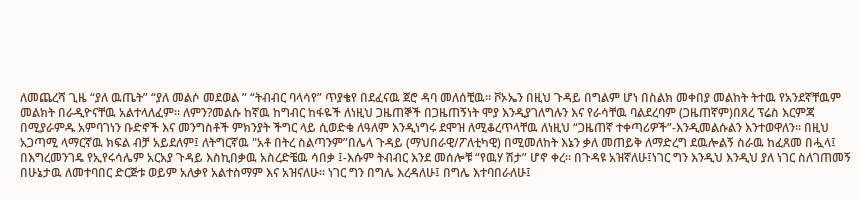ለመጨረሻ ጊዜ “ያለ ዉጤት” “ያለ መልሶ መደወል ” “ትብብር ባላሳየ” ጥያቄየ በደፈናዉ ጀሮ ዳባ መለሰቺዉ። ቮኦኤን በዚህ ጉዳይ በግልም ሆነ በስልክ መቀበያ መልከት ትተዉ የአንደኛቸዉም መልክት በራዲዮናቸዉ አልተላለፈም። ለምን?መልሱ ከኛዉ ከግብር ከፋዬች ለነዚህ ጋዜጠኞች በጋዜጠኝነት ሞያ እንዲያገለግሉን እና የራሳቸዉ ባልደረባም (ጋዜጠኛም)በጸረ ፕሬስ እርምጃ በሚያራምዱ አምባገነን ቡድኖች እና መንግስቶች ምክንያት ችግር ላይ ሲወድቁ ለዓለም እንዲነግሩ ደሞዝ ለሚቆረጥላቸዉ ለነዚህ “ጋዜጠኛ ተቀጣሪዎች”-እንዲመልሱልን እንተወዋለን። በዚህ አጋጣሚ ላማርኛዉ ክፍል ብቻ አይደለም፤ ለትግርኛዉ "አቶ በትረ ስልጣንም”በሌላ ጉዳይ (ማህበራዊ/ፖለቲካዊ) በሚመለከት እኔን ቃለ መጠይቅ ለማድረግ ደዉሎልኝ ስራዉ ከፈጸመ በሗላ፤ በእግረመንገዴ የኢየሩሳሌም አርአያ ጉዳይ እስኪበቃዉ አስረድቼዉ ሳበቃ ፤-እሱም ትብብር እንደ መሰሎቹ “የዉሃ ሽታ” ሆኖ ቀረ። በጉዳዩ አዝኛለሁ፤ነገር ግን እንዲህ እንዲህ ያለ ነገር ስለገጠመኝ በሁኔታዉ ለመተባበር ድርጅቱ ወይም አለቃየ አልተስማም እና አዝናለሁ። ነገር ግን በግሌ እረዳለሁ፤ በግሌ እተባበራለሁ፤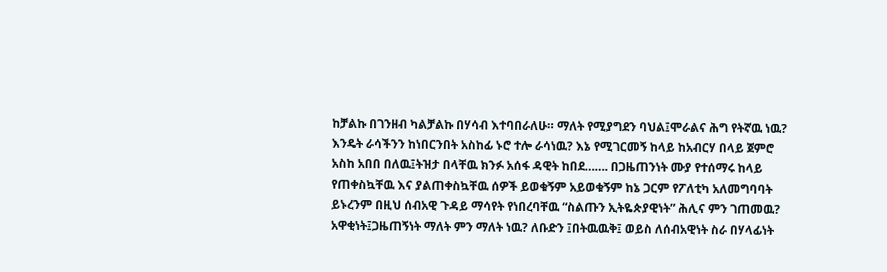ከቻልኩ በገንዘብ ካልቻልኩ በሃሳብ እተባበራለሁ። ማለት የሚያግደን ባህል፤ሞራልና ሕግ የትኛዉ ነዉ? እንዴት ራሳችንን ከነበርንበት አስከፊ ኑሮ ተሎ ራሳነዉ? እኔ የሚገርመኝ ከላይ ከአብርሃ በላይ ጀምሮ አስከ አበበ በለዉ፤ትዝታ በላቸዉ ክንፉ አሰፋ ዳዊት ከበደ……. በጋዜጠንነት ሙያ የተሰማሩ ከላይ የጠቀስኳቸዉ እና ያልጠቀስኳቸዉ ሰዎች ይወቁኝም አይወቁኝም ከኔ ጋርም የፖለቲካ አለመግባባት ይኑረንም በዚህ ሰብአዊ ጉዳይ ማሳየት የነበረባቸዉ “ስልጡን ኢትዬጵያዊነት” ሕሊና ምን ገጠመዉ? አዋቂነት፤ጋዜጠኝነት ማለት ምን ማለት ነዉ? ለቡድን ፤በትዉዉቅ፤ ወይስ ለሰብአዊነት ስራ በሃላፊነት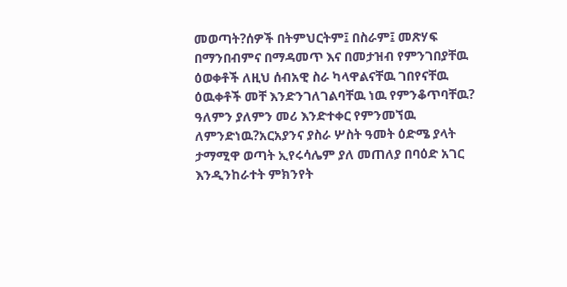መወጣት?ሰዎች በትምህርትም፤ በስራም፤ መጽሃፍ በማንበብምና በማዳመጥ እና በመታዝብ የምንገበያቸዉ ዕወቀቶች ለዚህ ሰብአዊ ስራ ካላዋልናቸዉ ገበየናቸዉ ዕዉቀቶች መቸ እንድንገለገልባቸዉ ነዉ የምንቆጥባቸዉ? ዓለምን ያለምን መሪ እንድተቀር የምንመኘዉ ለምንድነዉ?አርአያንና ያስራ ሦስት ዓመት ዕድሜ ያላት ታማሚዋ ወጣት ኢየሩሳሌም ያለ መጠለያ በባዕድ አገር እንዲንከራተት ምክንየት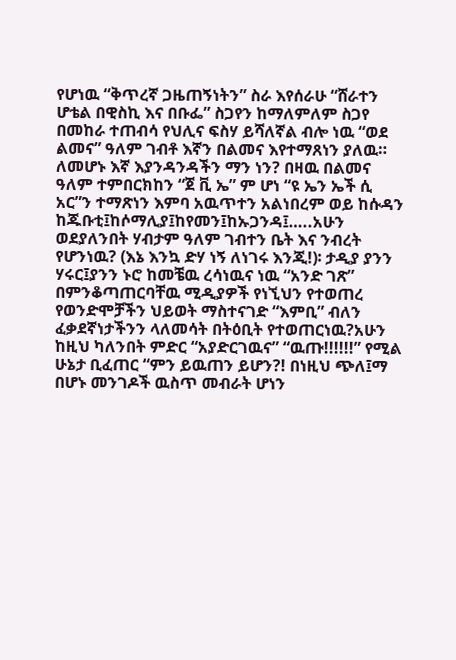የሆነዉ “ቅጥረኛ ጋዜጠኝነትን” ስራ እየሰራሁ “ሸራተን ሆቴል በዊስኪ እና በቡፌ” ስጋየን ከማለምለም ስጋየ በመከራ ተጠብሳ የህሊና ፍስሃ ይሻለኛል ብሎ ነዉ “ወደ ልመና” ዓለም ገብቶ እኛን በልመና እየተማጸነን ያለዉ። ለመሆኑ እኛ እያንዳንዳችን ማን ነን? በዛዉ በልመና ዓለም ተምበርክከን “ጀ ቪ ኤ” ም ሆነ “ዩ ኤን ኤች ሲ አር”ን ተማጽነን እምባ አዉጥተን አልነበረም ወይ ከሱዳን ከጁቡቲ፤ከሶማሊያ፤ከየመን፤ከኡጋንዳ፤…..አሁን ወደያለንበት ሃብታም ዓለም ገብተን ቤት እና ንብረት የሆንነዉ? (እኔ እንኳ ድሃ ነኝ ለነገሩ እንጂ!)፡ ታዲያ ያንን ሃሩር፤ያንን ኑሮ ከመቼዉ ረሳነዉና ነዉ “አንድ ገጽ” በምንቆጣጠርባቸዉ ሚዲያዎች የነኚህን የተወጠረ የወንድሞቻችን ህይወት ማስተናገድ “እምቢ” ብለን ፈቃደኛነታችንን ላለመሳት በትዕቢት የተወጠርነዉ?አሁን ከዚህ ካለንበት ምድር “አያድርገዉና” “ዉጡ!!!!!!” የሚል ሁኔታ ቢፈጠር “ምን ይዉጠን ይሆን?! በነዚህ ጭለ፤ማ በሆኑ መንገዶች ዉስጥ መብራት ሆነን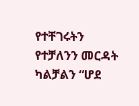የተቸገሩትን የተቻለንን መርዳት ካልቻልን “ሆደ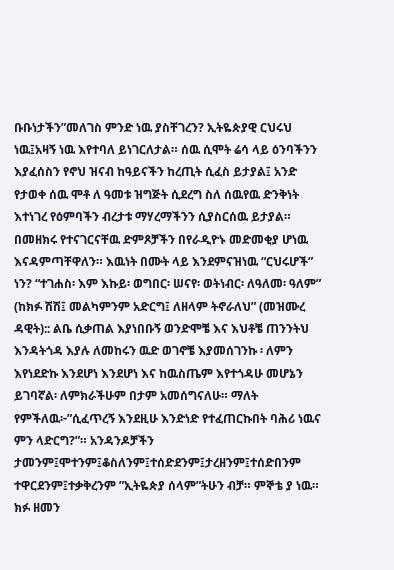ቡቡነታችን”መለገስ ምንድ ነዉ ያስቸገረን? ኢትዬጵያዊ ርህሩህ ነዉ፤አዛኝ ነዉ እየተባለ ይነገርለታል። ሰዉ ሲሞት ሬሳ ላይ ዕንባችንን እያፈሰስን የኖህ ዝናብ ከዓይናችን ከረጢት ሲፈስ ይታያል፤ አንድ የታወቀ ሰዉ ሞቶ ለ ዓመቱ ዝግጅት ሲደረግ ስለ ሰዉየዉ ድንቅነት እተነገረ የዕምባችን ብረታቱ ማሃረማችንን ሲያስርሰዉ ይታያል። በመዘክሩ የተናገርናቸዉ ድምጾቻችን በየራዲዮኑ መድመቂያ ሆነዉ እናዳምጣቸዋለን። እዉነት በሙት ላይ እንደምናዝነዉ “ርህሩሆች” ነን? “ተገሐስ፡ እም እኩይ፡ ወግበር፡ ሠናየ፡ ወትነብር፡ ለዓለመ፡ ዓለም” (ከክፉ ሽሽ፤ መልካምንም አድርግ፤ ለዘላም ትኖራለህ” (መዝሙረ ዳዊት):: ልቤ ሲቃጠል እያነበቡኝ ወንድሞቼ እና እህቶቼ ጠንንትህ እንዳትጎዳ እያሉ ለመከሩን ዉድ ወገኖቼ እያመሰገንኩ ፡ ለምን እየነደድኩ እንደሆነ እንደሆነ እና ከዉስጤም እየተጎዳሁ መሆኔን ይገባኛል፡ ለምክራችሁም በታም አመሰግናለሁ። ማለት የምችለዉ፦”ሲፈጥረኝ እንደዚሁ እንድነድ የተፈጠርኩበት ባሕሪ ነዉና ምን ላድርግ?”። አንዳንዶቻችን ታመንም፤ሞተንም፤ቆስለንም፤ተሰድደንም፤ታረዘንም፤ተሰድበንም ተዋርደንም፤ተቃቅረንም ”ኢትዬጵያ ሰላም”ትሁን ብቻ። ምኞቴ ያ ነዉ። ክፉ ዘመን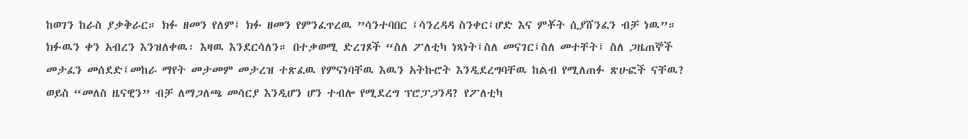ከወገን ከራስ ያቃቅራር። ክፉ ዘመን የለም፤ ክፉ ዘመን የምንፈጥረዉ ”ሳንተባበር ፤ሳንረዳዳ ስንቀር፤ሆድ እና ምቾት ሲያሸንፈን ብቻ ነዉ”። ክፉዉን ቀን አብረን እንዝለቀዉ፡ እዛዉ እንደርሳለን። በተቃወሚ ድረገጾች “ስለ ፖለቲካ ነጻነት፤ስለ መናገር፤ስለ መተቸት፤ ስለ ጋዜጠኞች መታፈን መሰደድ፤መከራ ማየት መታመም መታረዝ ተጽፈዉ የምናነባቸዉ እዉን አትኩሮት እንዲደረግባቸዉ ከልብ የሚለጠፉ ጽሁፎች ናቸዉ? ወይስ “መለስ ዜናዊን” ብቻ ለማጋለጫ መሳርያ እንዲሆን ሆን ተብሎ የሚደረግ ፕሮፓጋንዳ? የፖለቲካ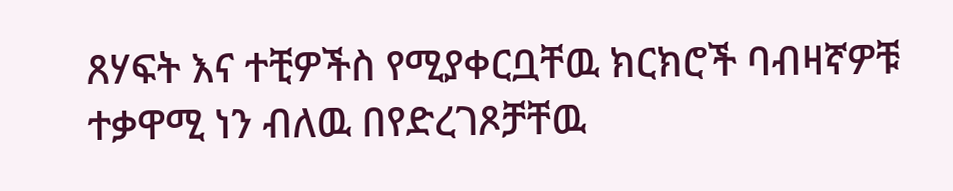ጸሃፍት እና ተቺዎችስ የሚያቀርቧቸዉ ክርክሮች ባብዛኛዎቹ ተቃዋሚ ነን ብለዉ በየድረገጾቻቸዉ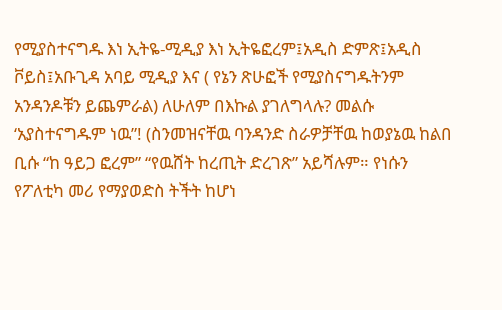የሚያስተናግዱ እነ ኢትዬ-ሚዲያ እነ ኢትዬፎረም፤አዲስ ድምጽ፤አዲስ ቮይስ፤አቡጊዳ አባይ ሚዲያ እና ( የኔን ጽሁፎች የሚያስናግዱትንም አንዳንዶቹን ይጨምራል) ለሁለም በእኩል ያገለግላሉ? መልሱ ‘አያስተናግዱም ነዉ”! (ስንመዝናቸዉ ባንዳንድ ስራዎቻቸዉ ከወያኔዉ ከልበ ቢሱ “ከ ዓይጋ ፎረም” “የዉሸት ከረጢት ድረገጽ” አይሻሉም። የነሱን የፖለቲካ መሪ የማያወድስ ትችት ከሆነ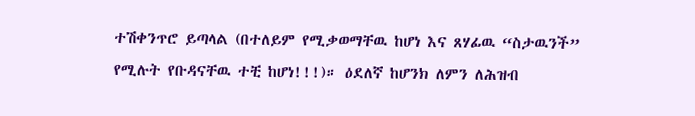ተሽቀንጥሮ ይጣላል (በተለይም የሚቃወማቸዉ ከሆነ እና ጸሃፊዉ “ስታዉንች” የሚሉት የቡዳናቸዉ ተቺ ከሆነ!!!)። ዕደለኛ ከሆንክ ለምን ለሕዝብ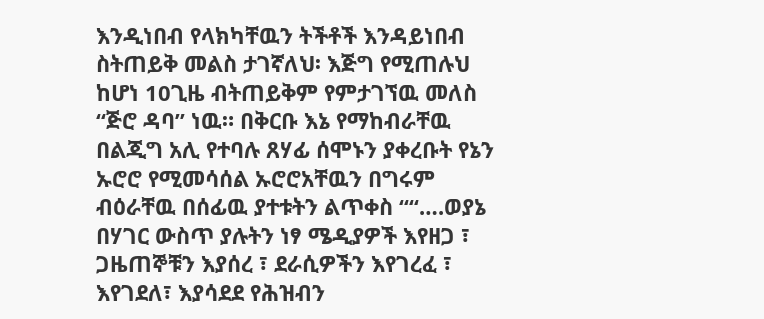እንዲነበብ የላክካቸዉን ትችቶች እንዳይነበብ ስትጠይቅ መልስ ታገኛለህ፡ እጅግ የሚጠሉህ ከሆነ 10ጊዜ ብትጠይቅም የምታገኘዉ መለስ “ጅሮ ዳባ” ነዉ። በቅርቡ እኔ የማከብራቸዉ በልጂግ አሊ የተባሉ ጸሃፊ ሰሞኑን ያቀረቡት የኔን ኡሮሮ የሚመሳሰል ኡሮሮአቸዉን በግሩም ብዕራቸዉ በሰፊዉ ያተቱትን ልጥቀስ ““….ወያኔ በሃገር ውስጥ ያሉትን ነፃ ሜዲያዎች እየዘጋ ፣ ጋዜጠኞቹን እያሰረ ፣ ደራሲዎችን እየገረፈ ፣ እየገደለ፣ እያሳደደ የሕዝብን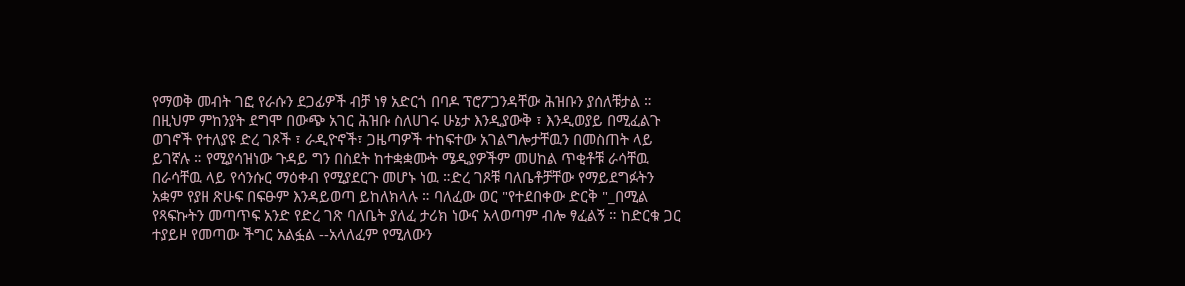የማወቅ መብት ገፎ የራሱን ደጋፊዎች ብቻ ነፃ አድርጎ በባዶ ፕሮፖጋንዳቸው ሕዝቡን ያሰለቹታል ። በዚህም ምከንያት ደግሞ በውጭ አገር ሕዝቡ ስለሀገሩ ሁኔታ እንዲያውቅ ፣ እንዲወያይ በሚፈልጉ ወገኖች የተለያዩ ድረ ገጾች ፣ ራዲዮኖች፣ ጋዜጣዎች ተከፍተው አገልግሎታቸዉን በመስጠት ላይ ይገኛሉ ። የሚያሳዝነው ጉዳይ ግን በስደት ከተቋቋሙት ሜዲያዎችም መሀከል ጥቂቶቹ ራሳቸዉ በራሳቸዉ ላይ የሳንሱር ማዕቀብ የሚያደርጉ መሆኑ ነዉ ።ድረ ገጾቹ ባለቤቶቻቸው የማይደግፉትን አቋም የያዘ ጽሁፍ በፍፁም እንዳይወጣ ይከለክላሉ ። ባለፈው ወር "የተደበቀው ድርቅ "_በሚል የጻፍኩትን መጣጥፍ አንድ የድረ ገጽ ባለቤት ያለፈ ታሪክ ነውና አላወጣም ብሎ ፃፈልኝ ። ከድርቁ ጋር ተያይዞ የመጣው ችግር አልፏል --አላለፈም የሚለውን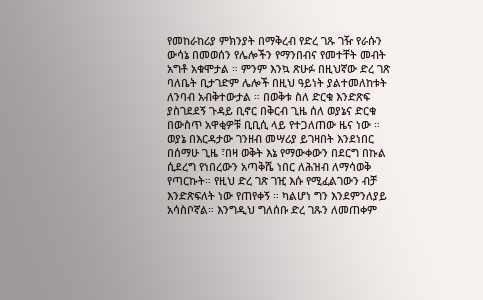የመከራከሪያ ምክንያት በማቅረብ የድረ ገጹ ገዥ የራሱን ውሳኔ በመወሰን የሌሎችን የማንበብና የመተቸት መብት አግቶ አቁሞታል ። ምንም እንኳ ጽሁፉ በዚህኛው ድረ ገጽ ባለቤት ቢታገድም ሌሎች በዚህ ዓይነት ያልተመለከቱት ለንባብ አብቅተውታል ። በወቅቱ ስለ ድርቁ እንድጽፍ ያስገደደኝ ጉዳይ ቢኖር በቅርብ ጊዜ ሰለ ወያኔና ድርቁ በውስጥ አዋቂዎቹ ቢቢሲ ላይ የተጋለጠው ዜና ነው ። ወያኔ በእርዳታው ገንዘብ መሣሪያ ይገዛበት እንደነበር በሰማሁ ጊዜ ፣በዛ ወቅት እኔ የማውቀውን በደርግ በኩል ሲደረግ የነበረውን አጣቅሼ ነበር ለሕዝብ ለማሳወቅ የጣርኩት። የዚህ ድረ ገጽ ገዢ እሱ የሚፈልገውን ብቻ እንድጽፍለት ነው የጠየቀኝ ። ካልሆነ ግን እንደምንለያይ አሳስቦኛል። እንግዲህ ግለሰቡ ድረ ገጹን ለመጠቀም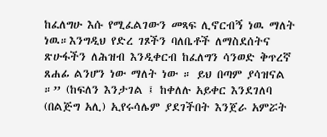ከፈለግሁ እሱ የሚፈልገውን መጻፍ ሊኖርብኝ ነዉ ማለት ነዉ።እንግዲህ የድረ ገጾችን ባለቤቶች ለማስደሰትና ጽሁፋችን ለሕዝብ እንዲቀርብ ከፈለግን ሳንወድ ቅጥረኛ ጸሐፊ ልንሆን ነው ማለት ነው ። ይህ በጣም ያሳዝናል ።” (ከፍለን እንታገል ፤ ከቀለሉ አይቀር እንደገለባ (በልጅግ አሊ) ኢየሩሳሌም ያደገችበት እንጀራ አምሯት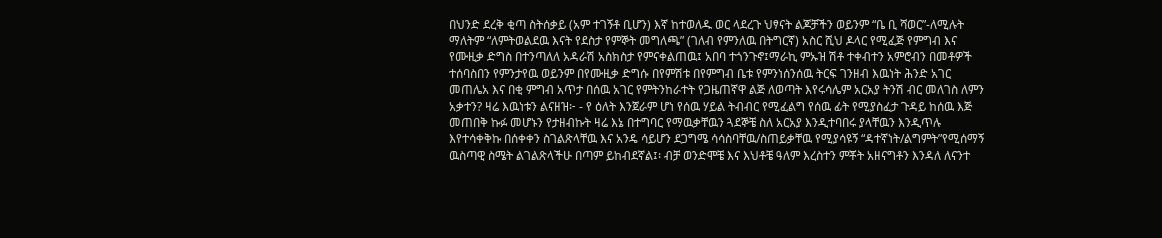በህንድ ደረቅ ቂጣ ስትሰቃይ (አም ተገኝቶ ቢሆን) እኛ ከተወለዱ ወር ላደረጉ ህፃናት ልጆቻችን ወይንም “ቤ ቢ ሻወር”-ለሚሉት ማለትም “ለምትወልደዉ እናት የደስታ የምኞት መግለጫ” (ገለብ የምንለዉ በትግርኛ) አስር ሺህ ዶላር የሚፈጅ የምግብ እና የሙዚቃ ድግስ በተንጣለለ አዳራሽ አስክስታ የምናቀልጠዉ፤ አበባ ተጎንጉኖ፤ማራኪ ምኡዝ ሽቶ ተቀብተን አምሮብን በመቶዎች ተሰባስበን የምንታየዉ ወይንም በየሙዚቃ ድግሱ በየምሽቱ በየምግብ ቤቱ የምንነሰንሰዉ ትርፍ ገንዘብ እዉነት ሕንድ አገር መጠሌአ እና በቂ ምግብ አጥታ በሰዉ አገር የምትንከራተት የጋዜጠኛዋ ልጅ ለወጣት እየሩሳሌም አርአያ ትንሽ ብር መለገስ ለምን አቃተን? ዛሬ እዉነቱን ልናዘዝ፦ - የ ዕለት እንጀራም ሆነ የሰዉ ሃይል ትብብር የሚፈልግ የሰዉ ፊት የሚያስፈታ ጉዳይ ከሰዉ እጅ መጠበቅ ኩፉ መሆኑን የታዘብኩት ዛሬ እኔ በተግባር የማዉቃቸዉን ጓደኞቼ ስለ አርአያ እንዲተባበሩ ያላቸዉን እንዲጥሉ እየተሳቀቅኩ በሰቀቀን ስገልጽላቸዉ እና አንዴ ሳይሆን ደጋግሜ ሳሳስባቸዉ/ስጠይቃቸዉ የሚያሳዩኝ “ዳተኛነት/ልግምት”የሚሰማኝ ዉስጣዊ ስሜት ልገልጽላችሁ በጣም ይከብደኛል፤፡ ብቻ ወንድሞቼ እና እህቶቼ ዓለም እረስተን ምቾት አዘናግቶን እንዳለ ለናንተ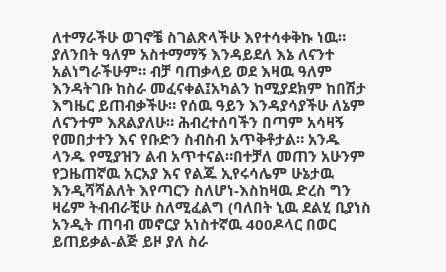ለተማራችሁ ወገኖቼ ስገልጽላችሁ እየተሳቀቅኩ ነዉ። ያለንበት ዓለም አስተማማኝ እንዳይደለ እኔ ለናንተ አልነግራችሁም። ብቻ ባጠቃላይ ወደ እዛዉ ዓለም እንዳትገቡ ከስራ መፈናቀል፤አካልን ከሚያደክም ከበሽታ እግዜር ይጠብቃችሁ። የሰዉ ዓይን እንዳያሳያችሁ ለኔም ለናንተም እጸልያለሁ። ሕብረተሰባችን በጣም አሳዛኝ የመበታተን እና የቡድን ስብስብ አጥቅቶታል። አንዱ ላንዱ የሚያዝን ልብ አጥተናል።በተቻለ መጠን አሁንም የጋዜጠኛዉ አርአያ እና የልጁ ኢየሩሳሌም ሁኔታዉ እንዲሻሻልለት እየጣርን ስለሆነ-እስከዛዉ ድረስ ግን ዛሬም ትብብራቺሁ ስለሚፈልግ (ባለበት ኒዉ ደልሂ ቢያነስ አንዲት ጠባብ መኖርያ አነስተኛዉ 400ዶላር በወር ይጠይቃል-ልጅ ይዞ ያለ ስራ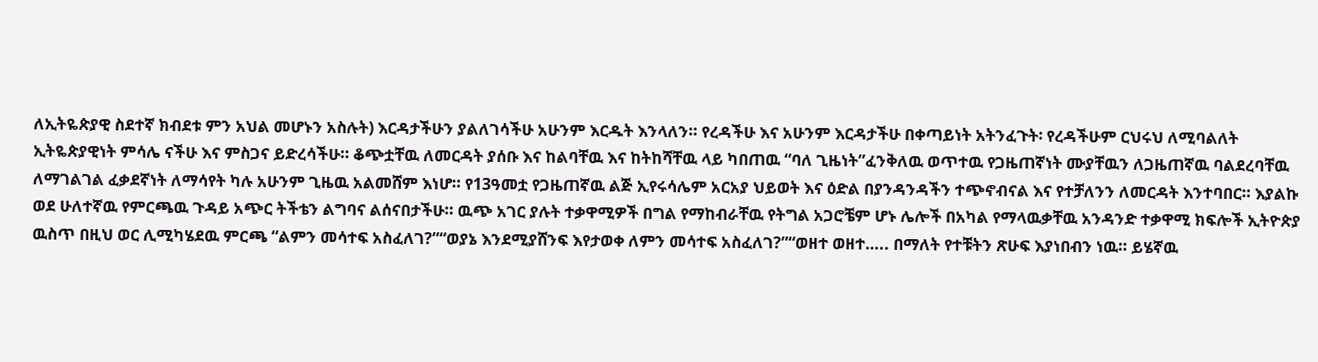ለኢትዬጵያዊ ስደተኛ ክብደቱ ምን አህል መሆኑን አስሉት) እርዳታችሁን ያልለገሳችሁ አሁንም እርዱት እንላለን። የረዳችሁ እና አሁንም እርዳታችሁ በቀጣይነት አትንፈጉት፡ የረዳችሁም ርህሩህ ለሚባልለት ኢትዬጵያዊነት ምሳሌ ናችሁ እና ምስጋና ይድረሳችሁ። ቆጭቷቸዉ ለመርዳት ያሰቡ እና ከልባቸዉ እና ከትከሻቸዉ ላይ ካበጠዉ “ባለ ጊዜነት”ፈንቅለዉ ወጥተዉ የጋዜጠኛነት ሙያቸዉን ለጋዜጠኛዉ ባልደረባቸዉ ለማገልገል ፈቃደኛነት ለማሳየት ካሉ አሁንም ጊዜዉ አልመሸም እነሆ። የ13ዓመቷ የጋዜጠኛዉ ልጅ ኢየሩሳሌም አርአያ ህይወት እና ዕድል በያንዳንዳችን ተጭኖብናል እና የተቻለንን ለመርዳት እንተባበር። እያልኩ ወደ ሁለተኛዉ የምርጫዉ ጉዳይ አጭር ትችቴን ልግባና ልሰናበታችሁ። ዉጭ አገር ያሉት ተቃዋሚዎች በግል የማከብራቸዉ የትግል አጋሮቼም ሆኑ ሌሎች በአካል የማላዉቃቸዉ አንዳንድ ተቃዋሚ ክፍሎች ኢትዮጵያ ዉስጥ በዚህ ወር ሊሚካሄደዉ ምርጫ “ልምን መሳተፍ አስፈለገ?”“ወያኔ እንደሚያሸንፍ እየታወቀ ለምን መሳተፍ አስፈለገ?”“ወዘተ ወዘተ….. በማለት የተቹትን ጽሁፍ እያነበብን ነዉ። ይሄኛዉ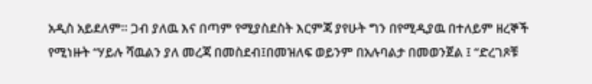አዲስ አይደለም። ጋብ ያለዉ እና በጣም የሚያስደስት እርምጃ ያየሁት ግን በየሚዲያዉ በተለይም ዘረኞች የሚነዙት “ሃይሉ ሻዉልን ያለ መረጃ በመስደብ፤በመዝለፍ ወይንም በአሉባልታ በመወንጀል ፤ “ድረገጾቹ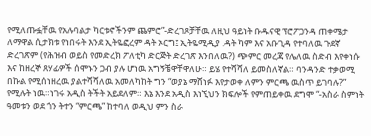የሚለጡፏቸዉ የአሉባልታ ካርቱኖችንም ጨምሮ”-ድረገጾቻቸዉ ለዚህ ዓይነት ቡዱናዊ ፕሮፖጋንዳ ጠቀሜታ ለማዋል ሲታክቱ የነበሩት እንደ ኢትዬፎረም ዳት ኦርግ፤ ኢትዬሚዲያ .ዳት ካም እና አቡጊዳ የተባለዉ ጉደኛ ድረገጽም (የሕዝብ ወይስ የመድረክ ፖለቲካ ድርጅት ድረገጽ እንበለዉ?) ጭምር መረጃ የሌለዉ ስድብ እየቀነሱ እና ከዘረኞ ጸሃፊዎች ሰሞኑን ጋብ ያሉ ሆነዉ አግኝቼዋቸዋለሁ። ይሄ የተሻሻለ ይመስለኛል። ባንዳንድ ተቃወሚ በኩል የሚሰነዘረዉ ያልተሻሻለዉ አመለካከት ግን “ወያኔ ማሸነፉ እየታወቀ ለምን ምርጫ ዉስጥ ይገባሉ?” የሚሉት ነዉ።ነገሩ አዲስ ትችት አይደለም። እኔ እንደ አዲስ እነኚህን ክፍሎች የምጠይቀዉ ደግሞ “-አስራ ስምነት ዓመቱን ወደ ጎን ትተን “ምርጫ” ከተባለ ወዲህ ምን ስራ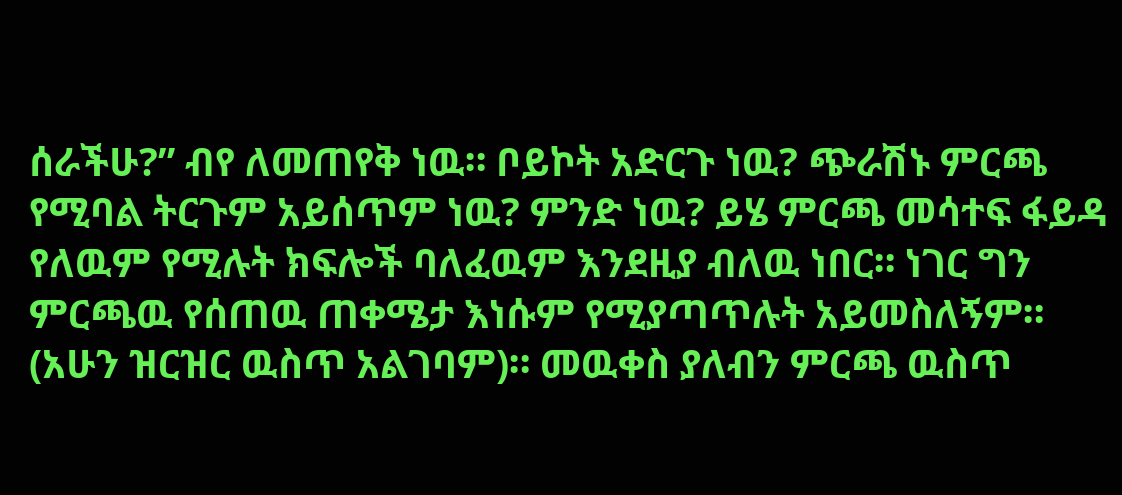ሰራችሁ?” ብየ ለመጠየቅ ነዉ። ቦይኮት አድርጉ ነዉ? ጭራሽኑ ምርጫ የሚባል ትርጉም አይሰጥም ነዉ? ምንድ ነዉ? ይሄ ምርጫ መሳተፍ ፋይዳ የለዉም የሚሉት ክፍሎች ባለፈዉም እንደዚያ ብለዉ ነበር። ነገር ግን ምርጫዉ የሰጠዉ ጠቀሜታ እነሱም የሚያጣጥሉት አይመስለኝም። (አሁን ዝርዝር ዉስጥ አልገባም)። መዉቀስ ያለብን ምርጫ ዉስጥ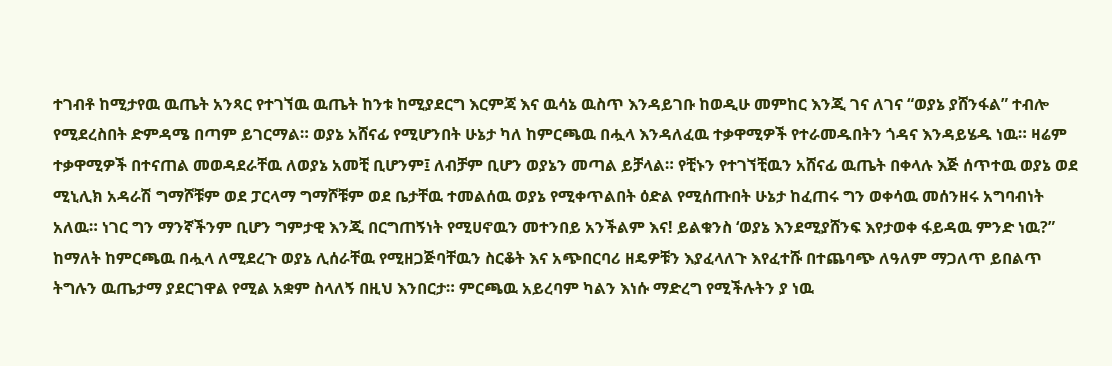ተገብቶ ከሚታየዉ ዉጤት አንጻር የተገኘዉ ዉጤት ከንቱ ከሚያደርግ እርምጃ እና ዉሳኔ ዉስጥ እንዳይገቡ ከወዲሁ መምከር እንጂ ገና ለገና “ወያኔ ያሸንፋል” ተብሎ የሚደረስበት ድምዳሜ በጣም ይገርማል። ወያኔ አሸናፊ የሚሆንበት ሁኔታ ካለ ከምርጫዉ በሗላ እንዳለፈዉ ተቃዋሚዎች የተራመዱበትን ጎዳና እንዳይሄዱ ነዉ። ዛሬም ተቃዋሚዎች በተናጠል መወዳደራቸዉ ለወያኔ አመቺ ቢሆንም፤ ለብቻም ቢሆን ወያኔን መጣል ይቻላል። የቺኑን የተገኘቺዉን አሸናፊ ዉጤት በቀላሉ እጅ ሰጥተዉ ወያኔ ወደ ሚኒሊክ አዳራሽ ግማሾቹም ወደ ፓርላማ ግማሾቹም ወደ ቤታቸዉ ተመልሰዉ ወያኔ የሚቀጥልበት ዕድል የሚሰጡበት ሁኔታ ከፈጠሩ ግን ወቀሳዉ መሰንዘሩ አግባብነት አለዉ። ነገር ግን ማንኛችንም ቢሆን ግምታዊ እንጂ በርግጠኝነት የሚሀኖዉን መተንበይ አንችልም እና! ይልቁንስ ‘ወያኔ እንደሚያሸንፍ እየታወቀ ፋይዳዉ ምንድ ነዉ?” ከማለት ከምርጫዉ በሗላ ለሚደረጉ ወያኔ ሊሰራቸዉ የሚዘጋጅባቸዉን ስርቆት እና አጭበርባሪ ዘዴዎቹን እያፈላለጉ እየፈተሹ በተጨባጭ ለዓለም ማጋለጥ ይበልጥ ትግሉን ዉጤታማ ያደርገዋል የሚል አቋም ስላለኝ በዚህ እንበርታ። ምርጫዉ አይረባም ካልን እነሱ ማድረግ የሚችሉትን ያ ነዉ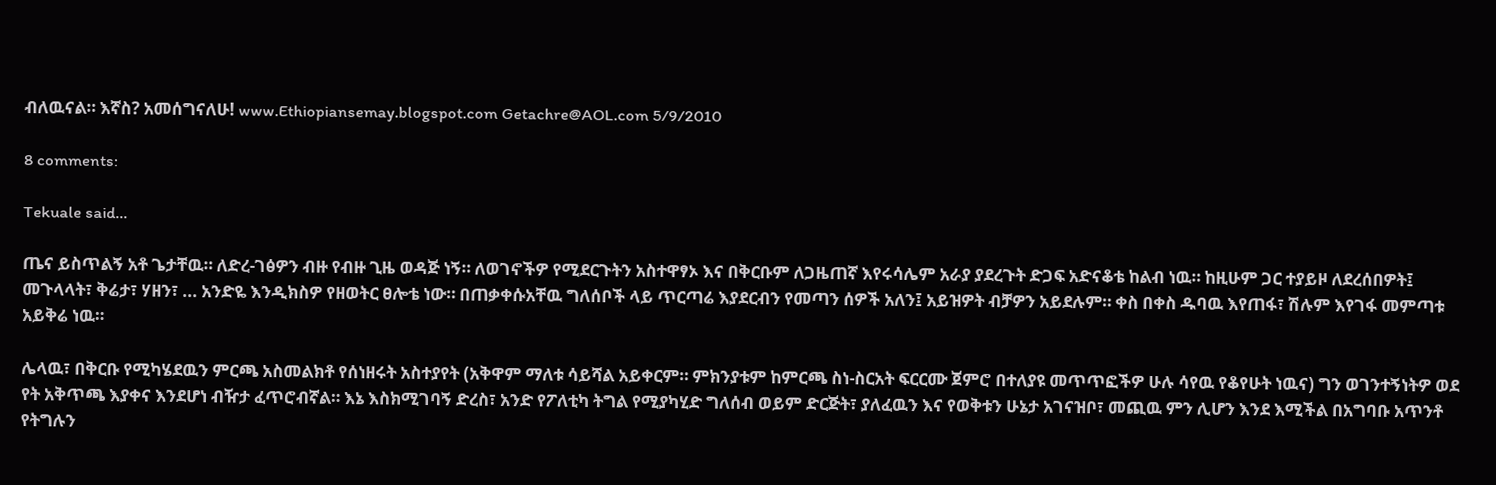ብለዉናል። እኛስ? አመሰግናለሁ! www.Ethiopiansemay.blogspot.com Getachre@AOL.com 5/9/2010

8 comments:

Tekuale said...

ጤና ይስጥልኝ አቶ ጌታቸዉ። ለድረ-ገፅዎን ብዙ የብዙ ጊዜ ወዳጅ ነኝ። ለወገኖችዎ የሚደርጉትን አስተዋፃኦ እና በቅርቡም ለጋዜጠኛ እየሩሳሌም አራያ ያደረጉት ድጋፍ አድናቆቴ ከልብ ነዉ። ከዚሁም ጋር ተያይዞ ለደረሰበዎት፤ መጉላላት፣ ቅሬታ፣ ሃዘን፣ ... አንድዬ እንዲክስዎ የዘወትር ፀሎቴ ነው። በጠቃቀሱአቸዉ ግለሰቦች ላይ ጥርጣሬ እያደርብን የመጣን ሰዎች አለን፤ አይዝዎት ብቻዎን አይደሉም። ቀስ በቀስ ዱባዉ እየጠፋ፣ ሽሉም እየገፋ መምጣቱ አይቅሬ ነዉ።

ሌላዉ፣ በቅርቡ የሚካሄደዉን ምርጫ አስመልክቶ የሰነዘሩት አስተያየት (አቅዋም ማለቱ ሳይሻል አይቀርም። ምክንያቱም ከምርጫ ስነ-ስርአት ፍርርሙ ጀምሮ በተለያዩ መጥጥፎችዎ ሁሉ ሳየዉ የቆየሁት ነዉና) ግን ወገንተኝነትዎ ወደ የት አቅጥጫ እያቀና እንደሆነ ብዥታ ፈጥሮብኛል። እኔ እስክሚገባኝ ድረስ፣ አንድ የፖለቲካ ትግል የሚያካሂድ ግለሰብ ወይም ድርጅት፣ ያለፈዉን እና የወቅቱን ሁኔታ አገናዝቦ፣ መጪዉ ምን ሊሆን እንደ እሚችል በአግባቡ አጥንቶ የትግሉን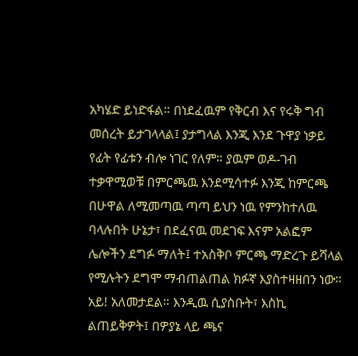አካሄድ ይነድፋል። በነደፈዉም የቅርብ እና የሩቅ ግብ መሰረት ይታገላላል፤ ያታግላል እንጂ እንደ ጉዋያ ነቃይ የፊት የፊቱን ብሎ ነገር የለም። ያዉም ወዶ-ገብ ተቃዋሚወቹ በምርጫዉ እንደሚሳተፉ እንጂ ከምርጫ በሁዋል ለሚመጣዉ ጣጣ ይህን ነዉ የምንከተለዉ ባላሉበት ሁኔታ፣ በደፈናዉ መደገፍ እናም አልፎም ሌሎችን ደግፉ ማለት፤ ተአስቅቦ ምርጫ ማድረጉ ይሻላል የሚሉትን ደግሞ ማብጠልጠል ክፉኛ እያስተዛዘበን ነው። አይ! አለመታደል። እንዲዉ ሲያስቡት፣ እስኪ ልጠይቅዎት፤ በዎያኔ ላይ ጫና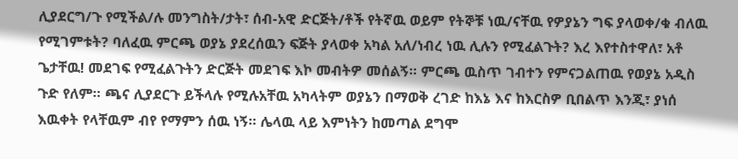ሊያደርግ/ጉ የሚችል/ሉ መንግስት/ታት፣ ሰብ-አዊ ድርጅት/ቶች የትኛዉ ወይም የትኞቹ ነዉ/ናቸዉ የዎያኔን ግፍ ያላወቀ/ቁ ብለዉ የሚገምቱት? ባለፈዉ ምርጫ ወያኔ ያደረሰዉን ፍጅት ያላወቀ አካል አለ/ነብረ ነዉ ሊሉን የሚፈልጉት? እረ እየተስተዋለ፣ አቶ ጌታቸዉ! መደገፍ የሚፈልጉትን ድርጅት መደገፍ እኮ መብትዎ መሰልኝ። ምርጫ ዉስጥ ገብተን የምናጋልጠዉ የወያኔ አዲስ ጉድ የለም። ጫና ሊያደርጉ ይችላሉ የሚሉአቸዉ አካላትም ወያኔን በማወቅ ረገድ ከእኔ እና ከእርስዎ ቢበልጥ እንጂ፣ ያነሰ እዉቀት የላቸዉም ብየ የማምን ሰዉ ነኝ። ሌላዉ ላይ እምነትን ከመጣል ደግሞ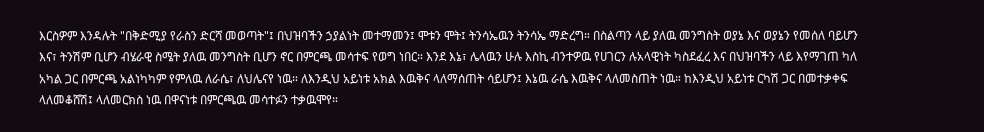እርስዎም እንዳሉት "በቅድሚያ የራስን ድርሻ መወጣት"፤ በህዝባችን ኃያልነት መተማመን፤ ሞቱን ሞት፤ ትንሳኤዉን ትንሳኤ ማድረግ። በስልጣን ላይ ያለዉ መንግስት ወያኔ እና ወያኔን የመሰለ ባይሆን እና፣ ትንሽም ቢሆን ብሄራዊ ስሜት ያለዉ መንግስት ቢሆን ኖር በምርጫ መሳተፍ የወግ ነበር። እንደ እኔ፣ ሌላዉን ሁሉ እስኪ ብንተዎዉ የሀገርን ሉአላዊነት ካስደፈረ እና በህዝባችን ላይ እየማገጠ ካለ አካል ጋር በምርጫ አልነካካም የምለዉ ለራሴ፣ ለህሌናየ ነዉ። ለእንዲህ አይነቱ አክል እዉቅና ላለማሰጠት ሳይሆን፤ እኔዉ ራሴ እዉቅና ላለመስጠት ነዉ። ከእንዲህ አይነቱ ርካሽ ጋር በመተቃቀፍ ላለመቆሸሽ፤ ላለመርክስ ነዉ በዋናነቱ በምርጫዉ መሳተፉን ተቃዉሞየ።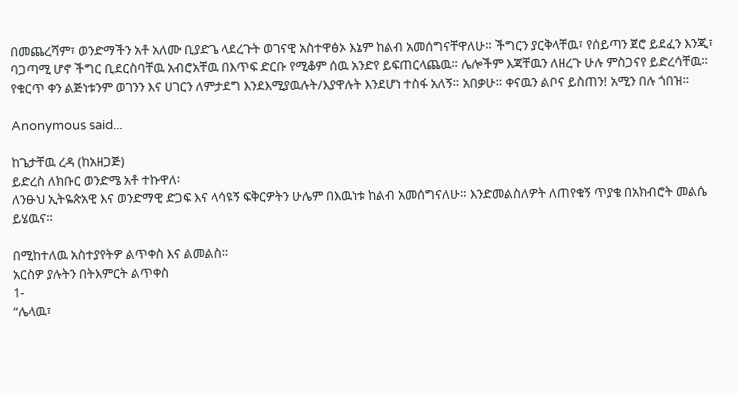በመጨረሻም፣ ወንድማችን አቶ አለሙ ቢያድጌ ላደረጉት ወገናዊ አስተዋፅኦ እኔም ከልብ አመሰግናቸዋለሁ። ችግርን ያርቅላቸዉ፣ የሰይጣን ጀሮ ይደፈን እንጂ፣ ባጋጣሚ ሆኖ ችግር ቢደርስባቸዉ አብሮአቸዉ በእጥፍ ድርቡ የሚቆም ሰዉ አንድየ ይፍጠርላጨዉ። ሌሎችም እጃቸዉን ለዘረጉ ሁሉ ምስጋናየ ይድረሳቸዉ። የቁርጥ ቀን ልጅነቱንም ወገንን እና ሀገርን ለምታደግ እንደእሚያዉሉት/እያዋሉት እንደሆነ ተስፋ አለኝ። አበቃሁ። ቀናዉን ልቦና ይስጠን! አሚን በሉ ጎበዝ።

Anonymous said...

ከጌታቸዉ ረዳ (ከአዘጋጅ)
ይድረስ ለክቡር ወንድሜ አቶ ተኩዋለ፡
ለንፁህ ኢትዬጵአዊ እና ወንድማዊ ድጋፍ እና ላሳዩኝ ፍቅርዎትን ሁሌም በእዉነቱ ከልብ አመሰግናለሁ። እንድመልስለዎት ለጠየቁኝ ጥያቄ በአክብሮት መልሴ ይሄዉና።

በሚከተለዉ አስተያየትዎ ልጥቀስ እና ልመልስ።
አርስዎ ያሉትን በትእምርት ልጥቀስ
1-
“ሌላዉ፣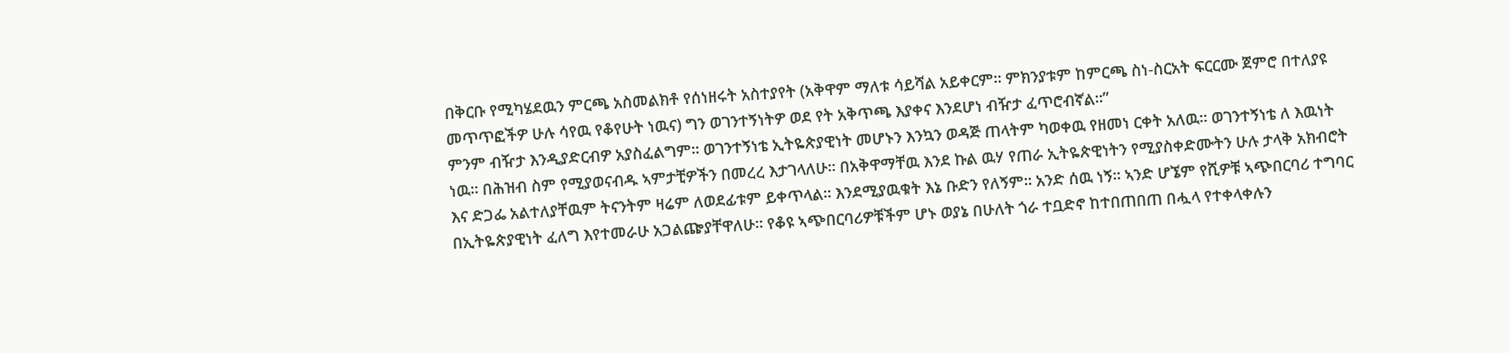በቅርቡ የሚካሄደዉን ምርጫ አስመልክቶ የሰነዘሩት አስተያየት (አቅዋም ማለቱ ሳይሻል አይቀርም። ምክንያቱም ከምርጫ ስነ-ስርአት ፍርርሙ ጀምሮ በተለያዩ መጥጥፎችዎ ሁሉ ሳየዉ የቆየሁት ነዉና) ግን ወገንተኝነትዎ ወደ የት አቅጥጫ እያቀና እንደሆነ ብዥታ ፈጥሮብኛል።”
ምንም ብዥታ እንዲያድርብዎ አያስፈልግም። ወገንተኝነቴ ኢትዬጵያዊነት መሆኑን እንኳን ወዳጅ ጠላትም ካወቀዉ የዘመነ ርቀት አለዉ። ወገንተኝነቴ ለ እዉነት ነዉ። በሕዝብ ስም የሚያወናብዱ ኣምታቺዎችን በመረረ እታገላለሁ። በአቅዋማቸዉ እንደ ኩል ዉሃ የጠራ ኢትዬጵዊነትን የሚያስቀድሙትን ሁሉ ታላቅ አክብሮት እና ድጋፌ አልተለያቸዉም ትናንትም ዛሬም ለወደፊቱም ይቀጥላል። እንደሚያዉቁት እኔ ቡድን የለኝም። አንድ ሰዉ ነኝ። ኣንድ ሆኜም የሺዎቹ ኣጭበርባሪ ተግባር በኢትዬጵያዊነት ፈለግ እየተመራሁ አጋልጬያቸዋለሁ። የቆዩ ኣጭበርባሪዎቹችም ሆኑ ወያኔ በሁለት ጎራ ተቧድኖ ከተበጠበጠ በሗላ የተቀላቀሉን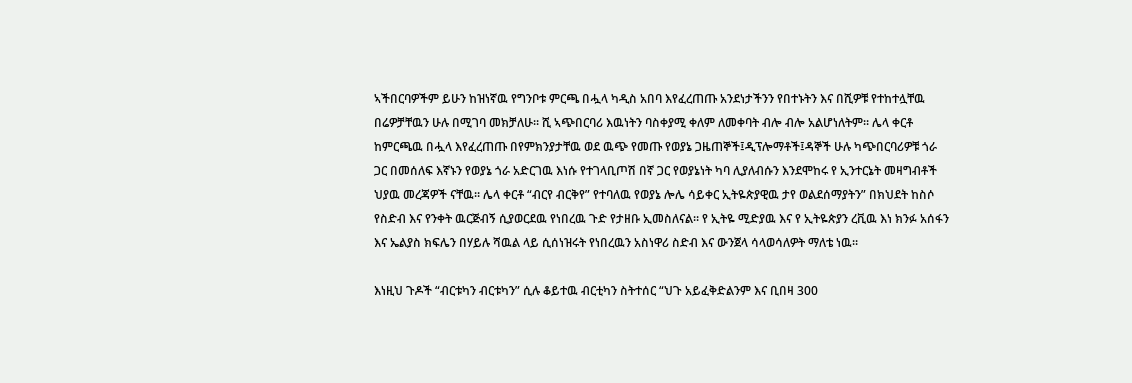ኣችበርባዎችም ይሁን ከዝነኛዉ የግንቦቱ ምርጫ በሗላ ካዲስ አበባ እየፈረጠጡ አንደነታችንን የበተኑትን እና በሺዎቹ የተከተሏቸዉ በሬዎቻቸዉን ሁሉ በሚገባ መክቻለሁ። ሺ ኣጭበርባሪ እዉነትን ባስቀያሚ ቀለም ለመቀባት ብሎ ብሎ አልሆነለትም። ሌላ ቀርቶ ከምርጫዉ በሗላ እየፈረጠጡ በየምክንያታቸዉ ወደ ዉጭ የመጡ የወያኔ ጋዜጠኞች፤ዲፕሎማቶች፤ዳኞች ሁሉ ካጭበርባሪዎቹ ጎራ ጋር በመሰለፍ እኛኑን የወያኔ ጎራ አድርገዉ እነሱ የተገላቢጦሽ በኛ ጋር የወያኔነት ካባ ሊያለብሱን እንደሞከሩ የ ኢንተርኔት መዛግብቶች ህያዉ መረጃዎች ናቸዉ። ሌላ ቀርቶ “ብርየ ብርቅየ” የተባለዉ የወያኔ ሎሌ ሳይቀር ኢትዬጵያዊዉ ታየ ወልደሰማያትን” በክህደት ከስሶ የስድብ እና የንቀት ዉርጅብኝ ሲያወርደዉ የነበረዉ ጉድ የታዘቡ ኢመስለናል። የ ኢትዬ ሚድያዉ እና የ ኢትዬጵያን ረቪዉ እነ ክንፉ አሰፋን እና ኤልያስ ክፍሌን በሃይሉ ሻዉል ላይ ሲሰነዝሩት የነበረዉን አስነዋሪ ስድብ እና ውንጀላ ሳላወሳለዎት ማለቴ ነዉ።

እነዚህ ጉዶች “ብርቱካን ብርቱካን” ሲሉ ቆይተዉ ብርቲካን ስትተሰር “ህጉ አይፈቅድልንም እና ቢበዛ 300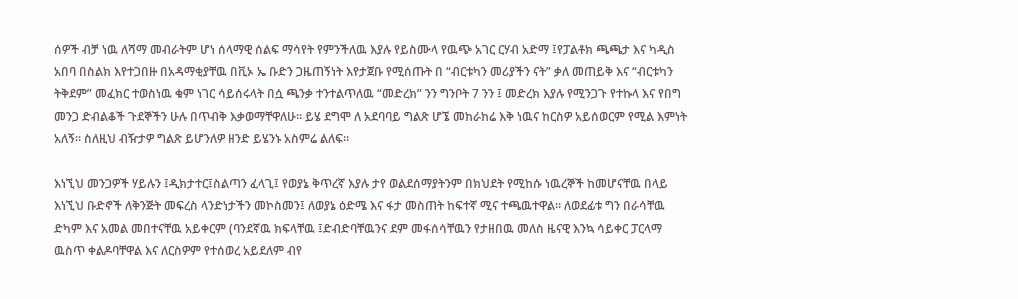ሰዎች ብቻ ነዉ ለሻማ መብራትም ሆነ ሰላማዊ ሰልፍ ማሳየት የምንችለዉ እያሉ የይስሙላ የዉጭ አገር ርሃብ አድማ ፤የፓልቶክ ጫጫታ እና ካዲስ አበባ በስልክ እየተጋበዙ በአዳማቂያቸዉ በቪኦ ኤ ቡድን ጋዜጠኝነት እየታጀቡ የሚሰጡት በ “ብርቱካን መሪያችን ናት” ቃለ መጠይቅ እና “ብርቱካን ትቅደም” መፈክር ተወስነዉ ቁም ነገር ሳይሰሩላት በሷ ጫንቃ ተንተልጥለዉ “መድረክ” ንን ግንቦት 7 ንን ፤ መድረክ እያሉ የሚንጋጉ የተኩላ እና የበግ መንጋ ድብልቆች ጉደኞችን ሁሉ በጥብቅ እቃወማቸዋለሁ። ይሄ ደግሞ ለ አደባባይ ግልጽ ሆኜ መከራከሬ እቅ ነዉና ከርስዎ አይሰወርም የሚል እምነት አለኝ። ስለዚህ ብዥታዎ ግልጽ ይሆንለዎ ዘንድ ይሄንኑ አስምሬ ልለፍ።

እነኚህ መንጋዎች ሃይሉን ፤ዲክታተር፤ስልጣን ፈላጊ፤ የወያኔ ቅጥረኛ እያሉ ታየ ወልደሰማያትንም በክህደት የሚከሱ ነዉረኞች ከመሆናቸዉ በላይ እነኚህ ቡድኖች ለቅንጅት መፍረስ ላንድነታችን መኮስመን፤ ለወያኔ ዕድሜ እና ፋታ መስጠት ከፍተኛ ሚና ተጫዉተዋል። ለወደፊቱ ግን በራሳቸዉ ድካም እና አመል መበተናቸዉ አይቀርም (ባንደኛዉ ክፍላቸዉ ፤ድብድባቸዉንና ደም መፋሰሳቸዉን የታዘበዉ መለስ ዜናዊ እንኳ ሳይቀር ፓርላማ ዉስጥ ቀልዶባቸዋል እና ለርስዎም የተሰወረ አይደለም ብየ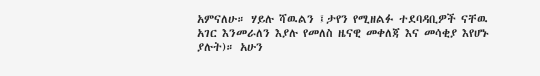አምናለሁ። ሃይሉ ሻዉልን ፤ታየን የሚዘልፉ ተደባዳቢዎች ናቸዉ አገር እንመራለን እያሉ የመለስ ዜናዊ መቀለጃ እና መሳቂያ እየሆኑ ያሉት)። አሁን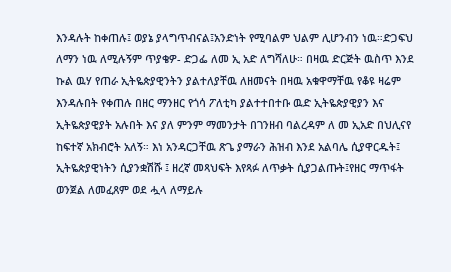እንዳሉት ከቀጠሉ፤ ወያኔ ያላግጥብናል፤አንድነት የሚባልም ህልም ሊሆንብን ነዉ።ድጋፍህ ለማን ነዉ ለሚሉኝም ጥያቄዎ- ድጋፌ ለመ ኢ አድ ለግሻለሁ። በዛዉ ድርጅት ዉስጥ እንደ ኩል ዉሃ የጠራ ኢትዬጵያዊንትን ያልተለያቸዉ ለዘመናት በዛዉ አቁዋማቸዉ የቆዩ ዛሬም እንዳሉበት የቀጠሉ በዘር ማንዘር የጎሳ ፖለቲካ ያልተተበተቡ ዉድ ኢትዬጵያዊያን እና ኢትዬጵያዊያት አሉበት እና ያለ ምንም ማመንታት በገንዘብ ባልረዳም ለ መ ኢአድ በህሊናየ ከፍተኛ አክብሮት አለኝ። እነ አንዳርጋቸዉ ጽጌ ያማራን ሕዝብ እንደ አልባሌ ሲያዋርዱት፤ ኢትዬጵያዊነትን ሲያንቋሽሹ ፤ ዘረኛ መጻህፍት እየጻፉ ለጥቃት ሲያጋልጡት፤የዘር ማጥፋት ወንጀል ለመፈጸም ወደ ሗላ ለማይሉ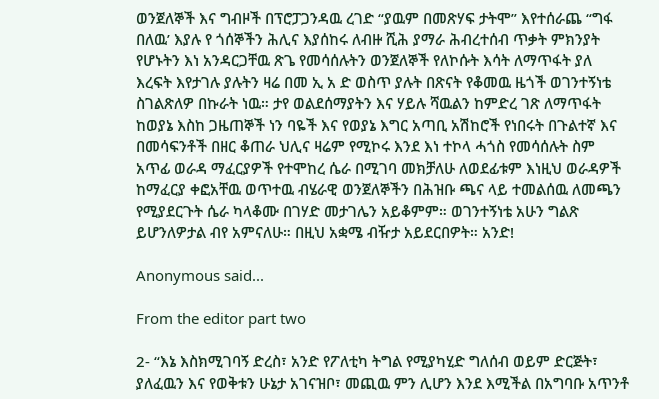ወንጀለኞች እና ግብዞች በፕሮፓጋንዳዉ ረገድ “ያዉም በመጽሃፍ ታትሞ” እየተሰራጨ “ግፋ በለዉ’ እያሉ የ ጎሰኞችን ሕሊና እያሰከሩ ለብዙ ሺሕ ያማራ ሕብረተሰብ ጥቃት ምክንያት የሆኑትን እነ አንዳርጋቸዉ ጽጌ የመሳሰሉትን ወንጀለኞች የለኮሱት እሳት ለማጥፋት ያለ እረፍት እየታገሉ ያሉትን ዛሬ በመ ኢ አ ድ ወስጥ ያሉት በጽናት የቆመዉ ዜጎች ወገንተኝነቴ ስገልጽለዎ በኩራት ነዉ። ታየ ወልደሰማያትን እና ሃይሉ ሻዉልን ከምድረ ገጽ ለማጥፋት ከወያኔ እስከ ጋዜጠኞች ነን ባዬች እና የወያኔ እግር አጣቢ አሽከሮች የነበሩት በጉልተኛ እና በመሳፍንቶች በዘር ቆጠራ ህሊና ዛሬም የሚኮሩ እንደ እነ ተኮላ ሓጎስ የመሳሰሉት ስም አጥፊ ወራዳ ማፈርያዎች የተሞከረ ሴራ በሚገባ መክቻለሁ ለወደፊቱም እነዚህ ወራዳዎች ከማፈርያ ቀፎአቸዉ ወጥተዉ ብሄራዊ ወንጀለኞችን በሕዝቡ ጫና ላይ ተመልሰዉ ለመጫን የሚያደርጉት ሴራ ካላቆሙ በገሃድ መታገሌን አይቆምም። ወገንተኝነቴ አሁን ግልጽ ይሆንለዎታል ብየ አምናለሁ። በዚህ አቋሜ ብዥታ አይደርበዎት። አንድ!

Anonymous said...

From the editor part two

2- “እኔ እስክሚገባኝ ድረስ፣ አንድ የፖለቲካ ትግል የሚያካሂድ ግለሰብ ወይም ድርጅት፣ ያለፈዉን እና የወቅቱን ሁኔታ አገናዝቦ፣ መጪዉ ምን ሊሆን እንደ እሚችል በአግባቡ አጥንቶ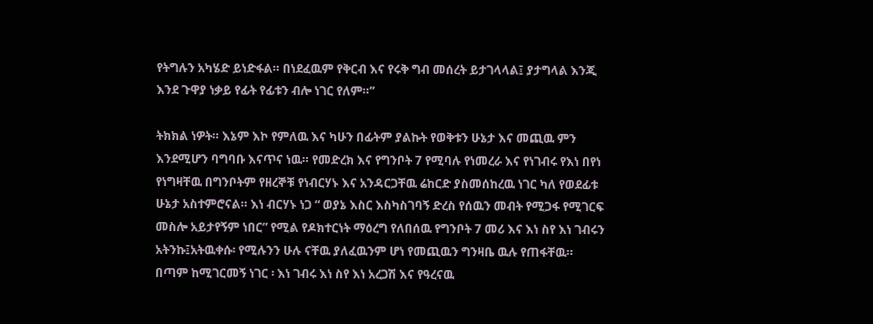የትግሉን አካሄድ ይነድፋል። በነደፈዉም የቅርብ እና የሩቅ ግብ መሰረት ይታገላላል፤ ያታግላል እንጂ እንደ ጉዋያ ነቃይ የፊት የፊቱን ብሎ ነገር የለም።”

ትክክል ነዎት። እኔም እኮ የምለዉ እና ካሁን በፊትም ያልኩት የወቅቱን ሁኔታ እና መጪዉ ምን እንደሚሆን ባግባቡ እናጥና ነዉ። የመድረክ እና የግንቦት 7 የሚባሉ የነመረራ እና የነገብሩ የእነ በየነ የነግዛቸዉ በግንቦትም የዘረኞቹ የነብርሃኑ እና አንዳርጋቸዉ ሬከርድ ያስመሰከረዉ ነገር ካለ የወደፊቱ ሁኔታ አስተምሮናል። እነ ብርሃኑ ነጋ “ ወያኔ እስር እስካስገባኝ ድረስ የሰዉን መብት የሚጋፋ የሚገርፍ መስሎ አይታየኝም ነበር” የሚል የዶክተርነት ማዕረግ የለበሰዉ የግንቦት 7 መሪ እና እነ ስየ እነ ገብሩን አትንኩ፤አትዉቀሱ፡ የሚሉንን ሁሉ ናቸዉ ያለፈዉንም ሆነ የመጪዉን ግንዛቤ ዉሉ የጠፋቸዉ። በጣም ከሚገርመኝ ነገር ፡ እነ ገብሩ እነ ስየ እነ አረጋሽ እና የዓረናዉ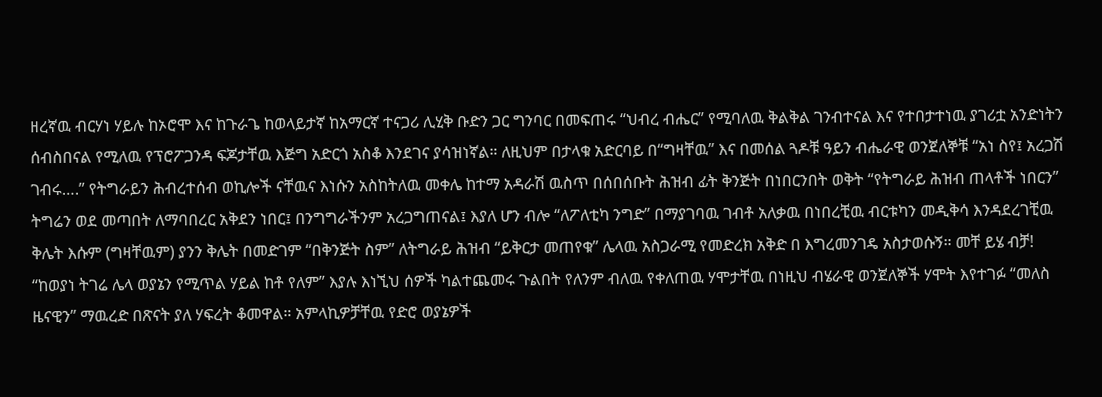ዘረኛዉ ብርሃነ ሃይሉ ከኦሮሞ እና ከጉራጌ ከወላይታኛ ከአማርኛ ተናጋሪ ሊሂቅ ቡድን ጋር ግንባር በመፍጠሩ “ህብረ ብሔር” የሚባለዉ ቅልቅል ገንብተናል እና የተበታተነዉ ያገሪቷ አንድነትን ሰብስበናል የሚለዉ የፕሮፖጋንዳ ፍጆታቸዉ እጅግ አድርጎ አስቆ እንደገና ያሳዝነኛል። ለዚህም በታላቁ አድርባይ በ“ግዛቸዉ” እና በመሰል ጓዶቹ ዓይን ብሔራዊ ወንጀለኞቹ “አነ ስየ፤ አረጋሽ ገብሩ….” የትግራይን ሕብረተሰብ ወኪሎች ናቸዉና እነሱን አስከትለዉ መቀሌ ከተማ አዳራሽ ዉስጥ በሰበሰቡት ሕዝብ ፊት ቅንጅት በነበርንበት ወቅት “የትግራይ ሕዝብ ጠላቶች ነበርን” ትግሬን ወደ መጣበት ለማባበረር አቅደን ነበር፤ በንግግራችንም አረጋግጠናል፤ እያለ ሆን ብሎ “ለፖለቲካ ንግድ” በማያገባዉ ገብቶ አለቃዉ በነበረቺዉ ብርቱካን መዲቅሳ እንዳደረገቺዉ ቅሌት እሱም (ግዛቸዉም) ያንን ቅሌት በመድገም “በቅንጅት ስም” ለትግራይ ሕዝብ “ይቅርታ መጠየቁ” ሌላዉ አስጋራሚ የመድረክ አቅድ በ እግረመንገዴ አስታወሱኝ። መቸ ይሄ ብቻ! “ከወያነ ትገሬ ሌላ ወያኔን የሚጥል ሃይል ከቶ የለም” እያሉ እነኚህ ሰዎች ካልተጨመሩ ጉልበት የለንም ብለዉ የቀለጠዉ ሃሞታቸዉ በነዚህ ብሄራዊ ወንጀለኞች ሃሞት እየተገፉ “መለስ ዜናዊን” ማዉረድ በጽናት ያለ ሃፍረት ቆመዋል። አምላኪዎቻቸዉ የድሮ ወያኔዎች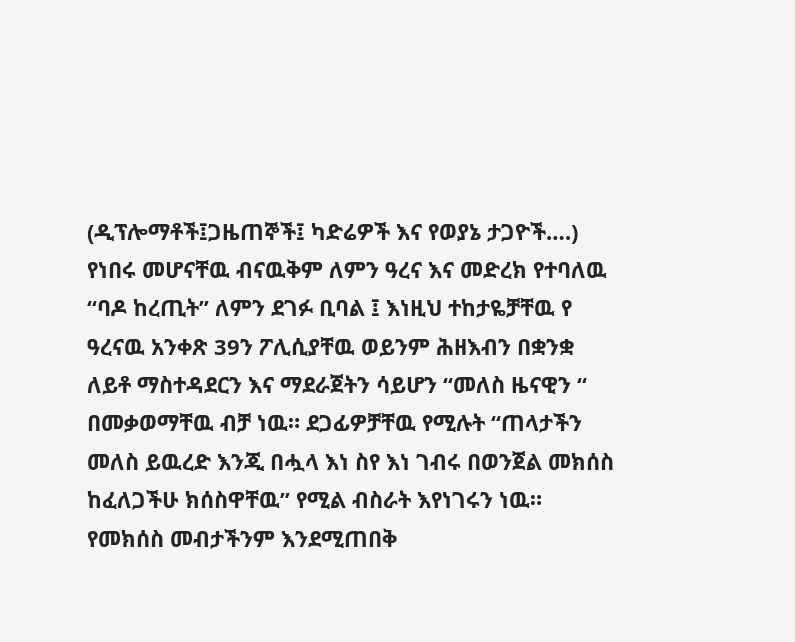(ዲፕሎማቶች፤ጋዜጠኞች፤ ካድሬዎች እና የወያኔ ታጋዮች….) የነበሩ መሆናቸዉ ብናዉቅም ለምን ዓረና እና መድረክ የተባለዉ “ባዶ ከረጢት” ለምን ደገፉ ቢባል ፤ እነዚህ ተከታዬቻቸዉ የ ዓረናዉ አንቀጽ 39ን ፖሊሲያቸዉ ወይንም ሕዘእብን በቋንቋ ለይቶ ማስተዳደርን እና ማደራጀትን ሳይሆን “መለስ ዜናዊን “ በመቃወማቸዉ ብቻ ነዉ። ደጋፊዎቻቸዉ የሚሉት “ጠላታችን መለስ ይዉረድ እንጂ በሗላ እነ ስየ እነ ገብሩ በወንጀል መክሰስ ከፈለጋችሁ ክሰስዋቸዉ” የሚል ብስራት እየነገሩን ነዉ። የመክሰስ መብታችንም እንደሚጠበቅ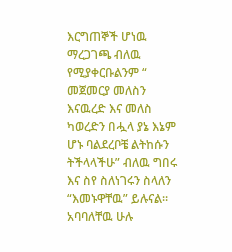እርግጠኞች ሆነዉ ማረጋገጫ ብለዉ የሚያቀርቡልንም “ መጀመርያ መለስን እናዉረድ እና መለስ ካወረድን በሗላ ያኔ እኔም ሆኑ ባልደረቦቼ ልትከሱን ትችላላችሁ” ብለዉ ግበሩ እና ስየ ስለነገሩን ስላለን “እመኑዋቸዉ” ይሉናል። አባባለቸዉ ሁሉ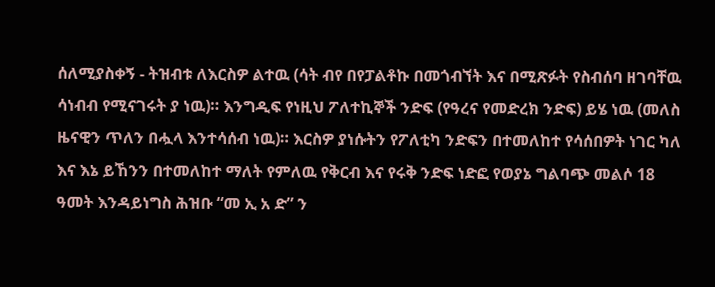ሰለሚያስቀኝ - ትዝብቱ ለእርስዎ ልተዉ (ሳት ብየ በየፓልቶኩ በመጎብኘት እና በሚጽፉት የስብሰባ ዘገባቸዉ ሳነብብ የሚናገሩት ያ ነዉ)። እንግዲፍ የነዚህ ፖለተኪኞች ንድፍ (የዓረና የመድረክ ንድፍ) ይሄ ነዉ (መለስ ዜናዊን ጥለን በሗላ እንተሳሰብ ነዉ)። እርስዎ ያነሱትን የፖለቲካ ንድፍን በተመለከተ የሳሰበዎት ነገር ካለ እና እኔ ይኸንን በተመለከተ ማለት የምለዉ የቅርብ እና የሩቅ ንድፍ ነድፎ የወያኔ ግልባጭ መልሶ 18 ዓመት እንዳይነግስ ሕዝቡ “መ ኢ አ ድ” ን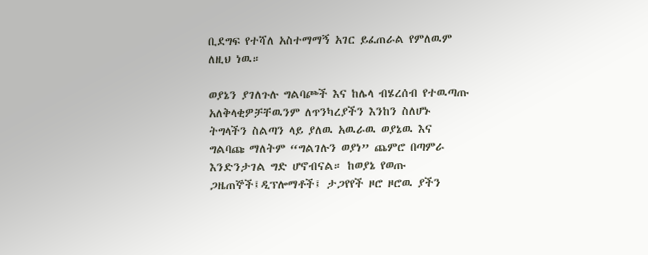ቢደግፍ የተሻለ አስተማማኝ አገር ይፈጠራል የምለዉም ለዚህ ነዉ።

ወያኔን ያገለጉሉ ግልባጮች እና ከሌላ ብሄረሰብ የተዉጣጡ አለቅላቂዎቻቸዉንም ለጥንካረያችን እንከን ስለሆኑ ትግላችን ስልጣን ላይ ያለዉ አዉራዉ ወያኔዉ እና ግልባጩ ማለትም “ግልገሉን ወያነ” ጨምሮ በጣምራ እንድንታገል ግድ ሆኖብናል። ከወያኔ የወጡ ጋዜጠኞች፤ዲፕሎማቶች፤ ታጋየየች ዞሮ ዞሮዉ ያችን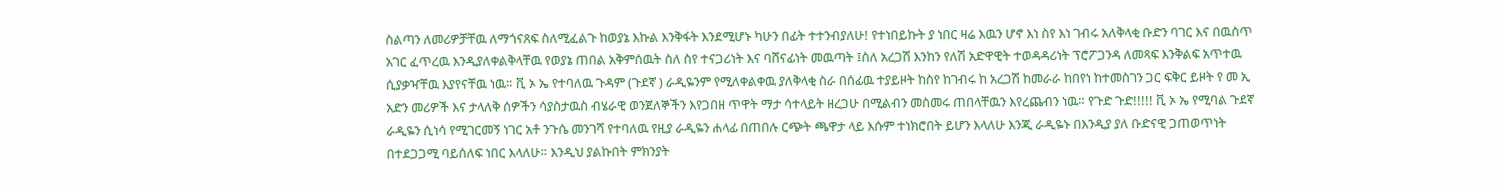ስልጣን ለመሪዎቻቸዉ ለማጎናጸፍ ስለሚፈልጉ ከወያኔ እኩል እንቅፋት እንደሚሆኑ ካሁን በፊት ተተንብያለሁ! የተነበይኩት ያ ነበር ዛሬ እዉን ሆኖ እነ ስየ እነ ገብሩ አለቅላቂ ቡድን ባገር እና በዉስጥ አገር ፈጥረዉ እንዲያለቀልቅላቸዉ የወያኔ ጠበል አቅምሰዉት ስለ ስየ ተናጋሪነት እና ባሸናፊነት መዉጣት ፤ስለ አረጋሽ እንከን የለሽ አድዋዊት ተወዳዳሪነት ፕሮፖጋንዳ ለመጻፍ እንቅልፍ አጥተዉ ሲያቃዣቸዉ እያየናቸዉ ነዉ። ቪ ኦ ኤ የተባለዉ ጉዳም (ጉደኛ ) ራዲዬንም የሚለቀልቀዉ ያለቅላቂ ስራ በሰፊዉ ተያይዞት ከስየ ከገብሩ ከ አረጋሽ ከመራራ ከበየነ ከተመስገን ጋር ፍቅር ይዞት የ መ ኢ አድን መሪዎች እና ታላለቅ ሰዎችን ሳያስታዉስ ብሄራዊ ወንጀለኞችን እየጋበዘ ጥዋት ማታ ሳተላይት ዘረጋሁ በሚልብን መስመሩ ጠበላቸዉን እየረጨብን ነዉ። የጉድ ጉድ!!!!! ቪ ኦ ኤ የሚባል ጉደኛ ራዲዬን ሲነሳ የሚገርመኝ ነገር አቶ ንጉሴ መንገሻ የተባለዉ የዚያ ራዲዬን ሐላፊ በጠበሉ ርጭት ጫዋታ ላይ እሱም ተነክሮበት ይሆን እላለሁ እንጂ ራዲዬኑ በእንዲያ ያለ ቡድናዊ ጋጠወጥነት በተደጋጋሚ ባይሰለፍ ነበር እላለሁ። እንዲህ ያልኩበት ምክንያት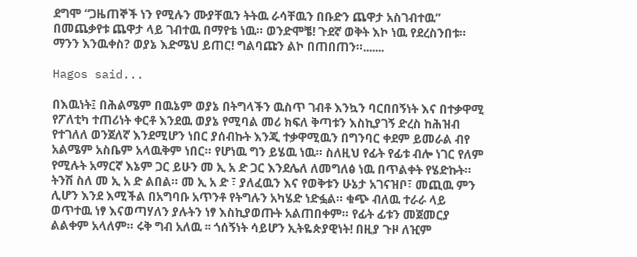ደግሞ “ጋዜጠኞች ነን የሚሉን ሙያቸዉን ትትዉ ራሳቸዉን በቡድን ጨዋታ አስገብተዉ” በመጨቃየቱ ጨዋታ ላይ ገብተዉ በማየቴ ነዉ። ወንድሞቼ! ጉደኛ ወቅት እኮ ነዉ የደረስንበቱ። ማንን እንዉቀስ? ወያኔ እድሜህ ይጠር! ግልባጩን ልኮ በጠበጠን።.......

Hagos said...

በእዉነት፤ በሕልሜም በዉኔም ወያኔ በትግላችን ዉስጥ ገብቶ እንኳን ባርበበኝነት እና በተቃዋሚ የፖለቲካ ተጠሪነት ቀርቶ እንደዉ ወያኔ የሚባል መሪ ክፍለ ቅጣቱን እስኪያገኝ ድረስ ከሕዝብ የተገለለ ወንጀለኛ እንደሚሆን ነበር ያሰብኩት እንጂ ተቃዋሚዉን በግንባር ቀደም ይመራል ብየ አልሜም አስቤም አላዉቅም ነበር። የሆነዉ ግን ይሄዉ ነዉ። ስለዚህ የፊት የፊቱ ብሎ ነገር የለም የሚሉት አማርኛ እኔም ጋር ይሁን መ ኢ አ ድ ጋር እንደሌለ ለመግለፅ ነዉ በጥልቀት የሄድኩት። ትንሽ ስለ መ ኢ አ ድ ልበል። መ ኢ አ ድ ፣ ያለፈዉን እና የወቅቱን ሁኔታ አገናዝቦ፣ መጪዉ ምን ሊሆን እንደ እሚችል በአግባቡ አጥንቶ የትግሉን አካሄድ ነድፏል። ቁጭ ብለዉ ተራራ ላይ ወጥተዉ ነፃ እናወጣሃለን ያሉትን ነፃ እስኪያወጡት አልጠበቀም። የፊት ፊቱን መጀመርያ ልልቀም አላለም። ሩቅ ግብ አለዉ ፡፡ ጎሰኝነት ሳይሆን ኢትዬጵያዊነት! በዚያ ጉዞ ለዢም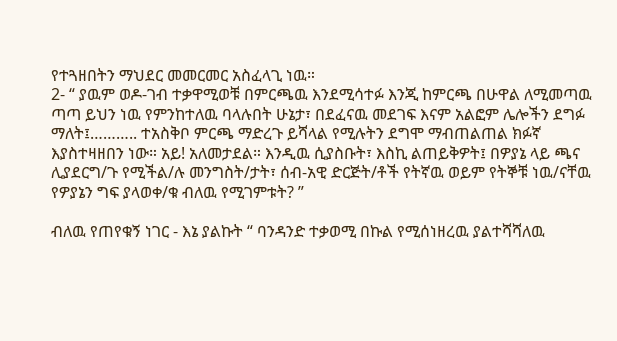የተጓዘበትን ማህደር መመርመር አስፈላጊ ነዉ።
2- “ ያዉም ወዶ-ገብ ተቃዋሚወቹ በምርጫዉ እንደሚሳተፉ እንጂ ከምርጫ በሁዋል ለሚመጣዉ ጣጣ ይህን ነዉ የምንከተለዉ ባላሉበት ሁኔታ፣ በደፈናዉ መደገፍ እናም አልፎም ሌሎችን ደግፉ ማለት፤……….. ተአስቅቦ ምርጫ ማድረጉ ይሻላል የሚሉትን ደግሞ ማብጠልጠል ክፉኛ እያስተዛዘበን ነው። አይ! አለመታደል። እንዲዉ ሲያስቡት፣ እስኪ ልጠይቅዎት፤ በዎያኔ ላይ ጫና ሊያደርግ/ጉ የሚችል/ሉ መንግስት/ታት፣ ሰብ-አዊ ድርጅት/ቶች የትኛዉ ወይም የትኞቹ ነዉ/ናቸዉ የዎያኔን ግፍ ያላወቀ/ቁ ብለዉ የሚገምቱት? ”

ብለዉ የጠየቁኝ ነገር - እኔ ያልኩት “ ባንዳንድ ተቃወሚ በኩል የሚሰነዘረዉ ያልተሻሻለዉ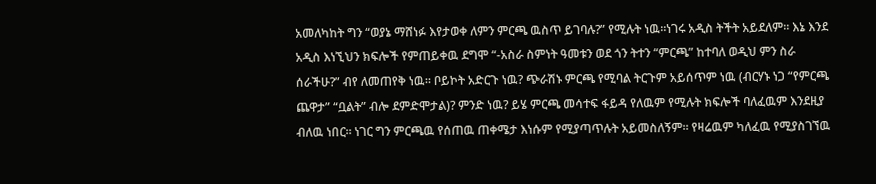አመለካከት ግን “ወያኔ ማሸነፉ እየታወቀ ለምን ምርጫ ዉስጥ ይገባሉ?” የሚሉት ነዉ።ነገሩ አዲስ ትችት አይደለም። እኔ እንደ አዲስ እነኚህን ክፍሎች የምጠይቀዉ ደግሞ “-አስራ ስምነት ዓመቱን ወደ ጎን ትተን “ምርጫ” ከተባለ ወዲህ ምን ስራ ሰራችሁ?” ብየ ለመጠየቅ ነዉ። ቦይኮት አድርጉ ነዉ? ጭራሽኑ ምርጫ የሚባል ትርጉም አይሰጥም ነዉ (ብርሃኑ ነጋ “የምርጫ ጨዋታ” “ቧልት” ብሎ ደምድሞታል)? ምንድ ነዉ? ይሄ ምርጫ መሳተፍ ፋይዳ የለዉም የሚሉት ክፍሎች ባለፈዉም እንደዚያ ብለዉ ነበር። ነገር ግን ምርጫዉ የሰጠዉ ጠቀሜታ እነሱም የሚያጣጥሉት አይመስለኝም። የዛሬዉም ካለፈዉ የሚያስገኘዉ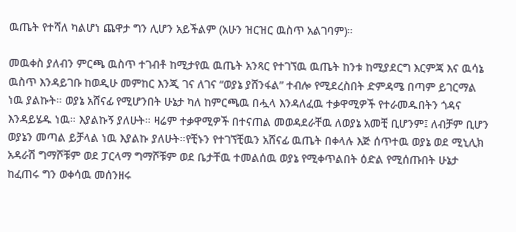ዉጤት የተሻለ ካልሆነ ጨዋታ ግን ሊሆን አይችልም (አሁን ዝርዝር ዉስጥ አልገባም)።

መዉቀስ ያለብን ምርጫ ዉስጥ ተገብቶ ከሚታየዉ ዉጤት አንጻር የተገኘዉ ዉጤት ከንቱ ከሚያደርግ እርምጃ እና ዉሳኔ ዉስጥ እንዳይገቡ ከወዲሁ መምከር እንጂ ገና ለገና “ወያኔ ያሸንፋል” ተብሎ የሚደረስበት ድምዳሜ በጣም ይገርማል ነዉ ያልኩት። ወያኔ አሸናፊ የሚሆንበት ሁኔታ ካለ ከምርጫዉ በሗላ እንዳለፈዉ ተቃዋሚዎች የተራመዱበትን ጎዳና እንዳይሄዱ ነዉ። እያልኩኝ ያለሁት። ዛሬም ተቃዋሚዎች በተናጠል መወዳደራቸዉ ለወያኔ አመቺ ቢሆንም፤ ለብቻም ቢሆን ወያኔን መጣል ይቻላል ነዉ እያልኩ ያለሁት።የቺኑን የተገኘቺዉን አሸናፊ ዉጤት በቀላሉ እጅ ሰጥተዉ ወያኔ ወደ ሚኒሊክ አዳራሽ ግማሾቹም ወደ ፓርላማ ግማሾቹም ወደ ቤታቸዉ ተመልሰዉ ወያኔ የሚቀጥልበት ዕድል የሚሰጡበት ሁኔታ ከፈጠሩ ግን ወቀሳዉ መሰንዘሩ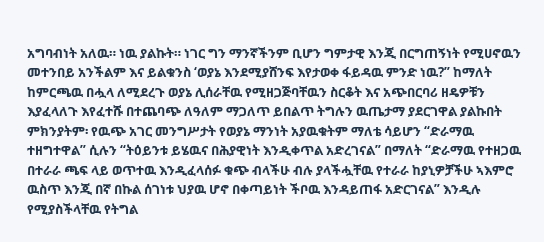አግባብነት አለዉ። ነዉ ያልኩት። ነገር ግን ማንኛችንም ቢሆን ግምታዊ እንጂ በርግጠኝነት የሚሀኖዉን መተንበይ አንችልም እና ይልቁንስ ‘ወያኔ እንደሚያሸንፍ እየታወቀ ፋይዳዉ ምንድ ነዉ?” ከማለት ከምርጫዉ በሗላ ለሚደረጉ ወያኔ ሊሰራቸዉ የሚዘጋጅባቸዉን ስርቆት እና አጭበርባሪ ዘዴዎቹን እያፈላለጉ እየፈተሹ በተጨባጭ ለዓለም ማጋለጥ ይበልጥ ትግሉን ዉጤታማ ያደርገዋል ያልኩበት ምክንያትም፡ የዉጭ አገር መንግሥታት የወያኔ ማንነት አያዉቁትም ማለቴ ሳይሆን “ድራማዉ ተዘግተዋል” ሲሉን “ትዕይንቱ ይሄዉና በሕያዊነት እንዲቀጥል አድረገናል” በማለት “ድራማዉ የተዘጋዉ በተራራ ጫፍ ላይ ወጥተዉ እንዲፈላሰፉ ቁጭ ብላችሁ ብሉ ያላችሗቸዉ የተራራ ከያኒዎቻችሁ ኣእምሮ ዉስጥ እንጂ በኛ በኩል ሰገነቱ ህያዉ ሆኖ በቀጣይነት ችቦዉ እንዳይጠፋ አድርገናል” እንዲሉ የሚያስችላቸዉ የትግል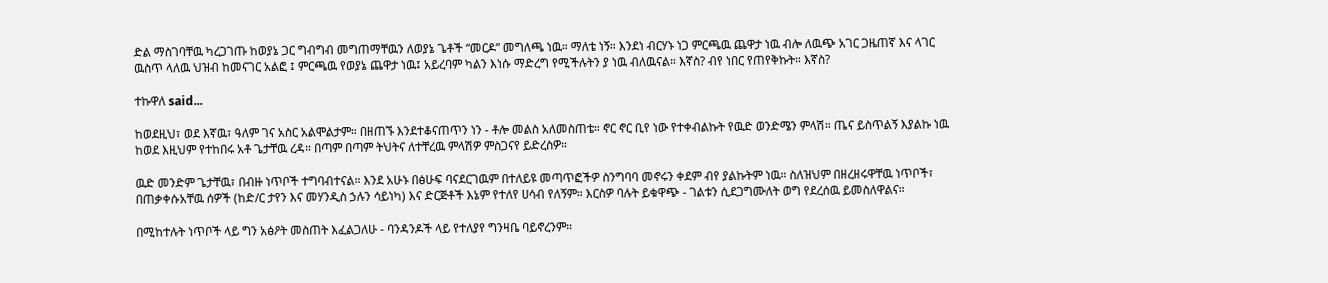ድል ማስገባቸዉ ካረጋገጡ ከወያኔ ጋር ግብግብ መግጠማቸዉን ለወያኔ ጌቶች “መርዶ” መግለጫ ነዉ። ማለቴ ነኝ። እንደነ ብርሃኑ ነጋ ምርጫዉ ጨዋታ ነዉ ብሎ ለዉጭ አገር ጋዜጠኛ እና ላገር ዉስጥ ላለዉ ህዝብ ከመናገር አልፎ ፤ ምርጫዉ የወያኔ ጨዋታ ነዉ፤ አይረባም ካልን እነሱ ማድረግ የሚችሉትን ያ ነዉ ብለዉናል። እኛስ? ብየ ነበር የጠየቅኩት። እኛስ?

ተኩዋለ said...

ከወደዚህ፣ ወደ እኛዉ፣ ዓለም ገና አስር አልሞልታም። በዘጠኙ እንደተቆናጠጥን ነን - ቶሎ መልስ አለመስጠቴ። ኖር ኖር ቢየ ነው የተቀብልኩት የዉድ ወንድሜን ምላሽ። ጤና ይስጥልኝ እያልኩ ነዉ ከወደ እዚህም የተከበሩ አቶ ጌታቸዉ ረዳ። በጣም በጣም ትህትና ለተቸረዉ ምላሽዎ ምስጋናየ ይድረስዎ።

ዉድ መንድም ጌታቸዉ፣ በብዙ ነጥቦች ተግባብተናል። እንደ አሁኑ በፅሁፍ ባናደርገዉም በተለይዩ መጣጥፎችዎ ስንግባባ መኖሩን ቀደም ብየ ያልኩትም ነዉ። ስለዝህም በዘረዘሩዋቸዉ ነጥቦች፣ በጠቃቀሱአቸዉ ሰዎች (ከድ/ር ታየን እና መሃንዲስ ኃሉን ሳይነካ) እና ድርጅቶች እኔም የተለየ ሀሳብ የለኝም። እርስዎ ባሉት ይቁዋጭ - ገልቱን ሲደጋግሙለት ወግ የደረሰዉ ይመስለዋልና።

በሚከተሉት ነጥቦች ላይ ግን አፅዖት መስጠት እፈልጋለሁ - ባንዳንዶች ላይ የተለያየ ግንዛቤ ባይኖረንም።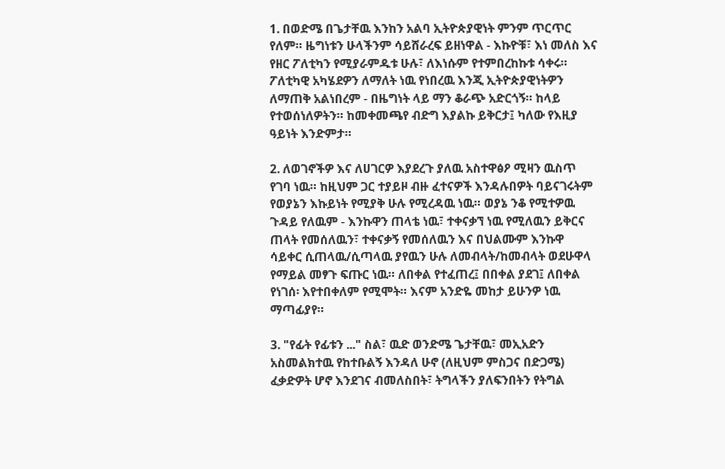1. በወድሜ በጌታቸዉ እንከን አልባ ኢትዮጵያዊነት ምንም ጥርጥር የለም። ዜግነቱን ሁላችንም ሳይሸራረፍ ይዘነዋል - እኩዮቹ፣ እነ መለስ እና የዘር ፖለቲካን የሚያራምዱቱ ሁሉ፣ ለእነሱም የተምበረከኩቱ ሳቀሩ። ፖለቲካዊ አካሄደዎን ለማለት ነዉ የነበረዉ እንጂ ኢትዮጵያዊነትዎን ለማጠቅ አልነበረም - በዜግነት ላይ ማን ቆራጭ አድርጎኝ። ከላይ የተወሰነለዎትን። ከመቀመጫየ ብድግ እያልኩ ይቅርታ፤ ካለው የእዚያ ዓይነት እንድምታ።

2. ለወገኖችዎ እና ለሀገርዎ እያደረጉ ያለዉ አስተዋፅዖ ሚዛን ዉስጥ የገባ ነዉ። ከዚህም ጋር ተያይዞ ብዙ ፈተናዎች እንዳሉበዎት ባይናገሩትም የወያኔን እኩይነት የሚያቅ ሁሉ የሚረዳዉ ነዉ። ወያኔ ንቆ የሚተዎዉ ጉዳይ የለዉም - እንኩዋን ጠላቴ ነዉ፣ ተቀናቃኘ ነዉ የሚለዉን ይቅርና ጠላት የመሰለዉን፣ ተቀናቃኝ የመሰለዉን እና በህልሙም እንኩዋ ሳይቀር ሲጠላዉ/ሲጣላዉ ያየዉን ሁሉ ለመብላት/ከመብላት ወደሁዋላ የማይል መፃጉ ፍጡር ነዉ። ለበቀል የተፈጠረ፤ በበቀል ያደገ፤ ለበቀል የነገሰ፡ እየተበቀለም የሚሞት። እናም አንድዬ መከታ ይሁንዎ ነዉ ማጣፊያየ።

3. "የፊት የፊቱን ..." ስል፣ ዉድ ወንድሜ ጌታቸዉ፣ መኢአድን አስመልክተዉ የከተቡልኝ እንዳለ ሁኖ (ለዚህም ምስጋና በድጋሜ) ፈቃድዎት ሆኖ እንደገና ብመለስበት፣ ትግላችን ያለፍንበትን የትግል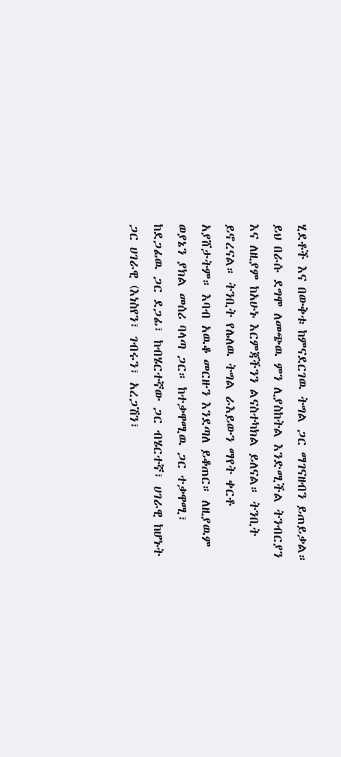ሂደቶች እና በውቅቱ ከምናደርገዉ ትግል ጋር ማገናዘብን ይጠይቃል። ይህ በራሱ ደግሞ ለመጭዉ ምን ሊያስከትል እንድሚችል ትንብርያን እና ለዚያም ከአሁኑ እርምጃችንን ልናስተካክል ይለናል። ትንቢት ይኖረናል። ትንቢት የሌለዉ ትግል ራእይውን ማየት ቀርቶ አያሸታትም። እባብ አዉቆ መርዙን እንደጣለ ይቆጠር። ለዚያዉም ወያኔን ያክል መሰሪ ባላጣ ጋር። ከተቃዋሚዉ ጋር ተቃዋሚ፣ ከደጋፊዉ ጋር ደጋፊ፣ ከብሄርተኛው ጋር ብሄርተኛ፣ ሀገራዊ ከሆኑት ጋር ሀገራዊ (እነስየን፣ ገብሩን፣ አረጋሽን፣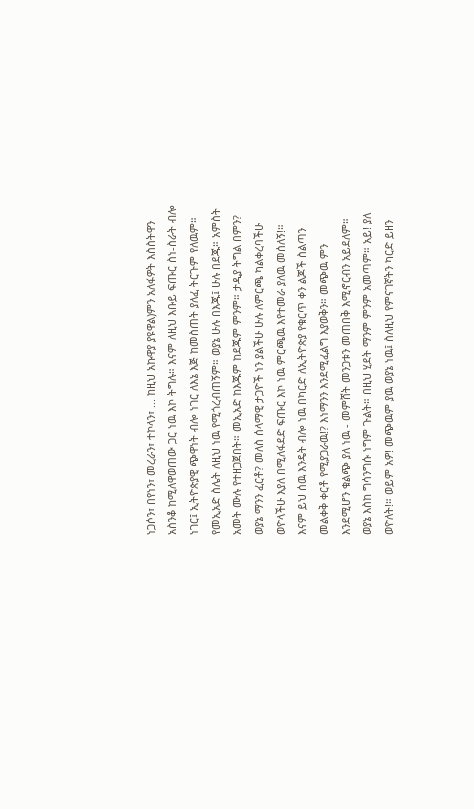ነጋሶን፣ በየነን፣ መረራን፣ ተኮላን፣ ... ከዚህ አኩዋያ ያዩዋል)ምን አለፋዎት እስስትዋን አስንቆ ከሚለዋወጠው ጋር ነዉ እኮ ትግሉ። እናም ለዚህ እቡይ ፍጡር ስነ-ስራት ብሎ ነገር፤ ኢትዮጵያዊ ጭዋነት ብሎ ነገር ለእኔ እጅ ከመስጠት ያለፈ ትርጉም የለዉም። የመኢአድ ስሌት ለዚህ ነዉ የሚጎረብጠኝም። ወያኔ ሁሉ በእጁ፤ ሁሉ በደጁ። አምስት አመት ሙሉ የተዘጋጀበት። መኢአድ ከእጁም ከደጁም ምንም። ታዲያ ትግል በምን? ወያኔ ማንን ፈርቶ? መለስ ሰላማዊ ታጋዮች ነን ያልችሁ ሁሉ ለምርጫ ካልቀረባችሁ ወዮላችሁ እያለ በሚለፋደድ ፍጡር እኮ ነዉ ምርጫዉ እየተመራ ያለዉ መሰለኝ!። እናም ይህ ሰዉ እንዴት ብሎ ነዉ በካርድ ለኢትዮጵያ የቁርጥ ቀን ልጆች ስልጣን መልቀቅ ቀርቶ የሚያጋራዉ!? እነማንን እንደሚፈልግ እያወቅን። መጭዉ ምን እንደሚሆን ቁልጭ ያለ ነዉ - መምሸት መንጋቱን መጠበቅ እሚኖርብን አይደለም። ወያኔ እስከ ግሳንግሱ ነግም ጉልት። በዚህ ሂደት ማንም ምንም አመጣም። አይ! ያለ ወዮለት!። ወይም አዎ! መጭዉም ያዉ ወያኔ ነዉ፤ ስለዚህ የምናገኛትን ካርድ ይዘን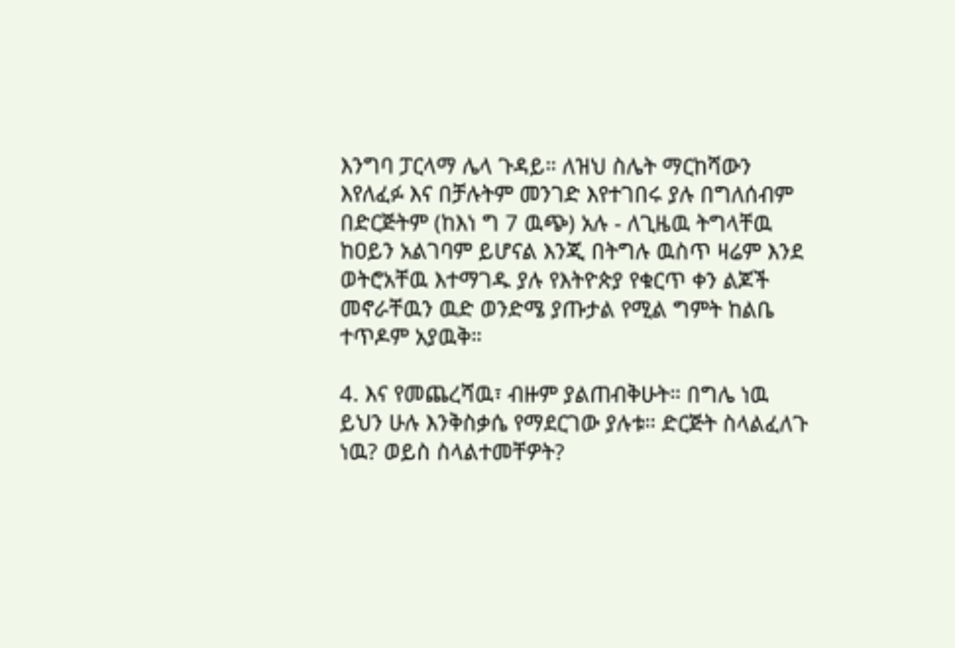እንግባ ፓርላማ ሌላ ጉዳይ። ለዝህ ስሌት ማርከሻውን እየለፈፉ እና በቻሉትም መንገድ እየተገበሩ ያሉ በግለሰብም በድርጅትም (ከእነ ግ 7 ዉጭ) አሉ - ለጊዜዉ ትግላቸዉ ከዐይን አልገባም ይሆናል እንጂ በትግሉ ዉስጥ ዛሬም እንደ ወትሮአቸዉ እተማገዱ ያሉ የእትዮጵያ የቁርጥ ቀን ልጆች መኖራቸዉን ዉድ ወንድሜ ያጡታል የሚል ግምት ከልቤ ተጥዶም አያዉቅ።

4. እና የመጨረሻዉ፣ ብዙም ያልጠብቅሁት። በግሌ ነዉ ይህን ሁሉ እንቅስቃሴ የማደርገው ያሉቱ። ድርጅት ስላልፈለጉ ነዉ? ወይስ ስላልተመቸዎት?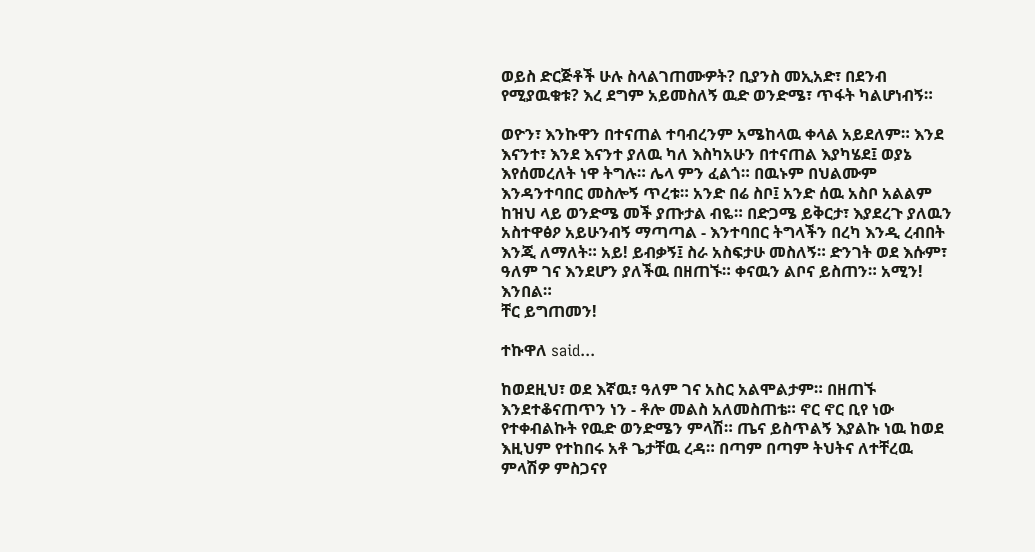ወይስ ድርጅቶች ሁሉ ስላልገጠሙዎት? ቢያንስ መኢአድ፣ በደንብ የሚያዉቁቱ? እረ ደግም አይመስለኝ ዉድ ወንድሜ፣ ጥፋት ካልሆነብኝ።

ወዮን፣ እንኩዋን በተናጠል ተባብረንም አሜከላዉ ቀላል አይደለም። እንደ እናንተ፣ እንደ እናንተ ያለዉ ካለ እስካአሁን በተናጠል እያካሄደ፤ ወያኔ እየሰመረለት ነዋ ትግሉ። ሌላ ምን ፈልጎ። በዉኑም በህልሙም እንዳንተባበር መስሎኝ ጥረቱ። አንድ በሬ ስቦ፤ አንድ ሰዉ አስቦ አልልም ከዝህ ላይ ወንድሜ መች ያጡታል ብዬ። በድጋሜ ይቅርታ፣ እያደረጉ ያለዉን አስተዋፅዖ አይሁንብኝ ማጣጣል - እንተባበር ትግላችን በረካ እንዲ ረብበት እንጂ ለማለት። አይ! ይብቃኝ፤ ስራ አስፍታሁ መስለኝ። ድንገት ወደ እሱም፣ ዓለም ገና እንደሆን ያለችዉ በዘጠኙ። ቀናዉን ልቦና ይስጠን። አሚን! እንበል።
ቸር ይግጠመን!

ተኩዋለ said...

ከወደዚህ፣ ወደ እኛዉ፣ ዓለም ገና አስር አልሞልታም። በዘጠኙ እንደተቆናጠጥን ነን - ቶሎ መልስ አለመስጠቴ። ኖር ኖር ቢየ ነው የተቀብልኩት የዉድ ወንድሜን ምላሽ። ጤና ይስጥልኝ እያልኩ ነዉ ከወደ እዚህም የተከበሩ አቶ ጌታቸዉ ረዳ። በጣም በጣም ትህትና ለተቸረዉ ምላሽዎ ምስጋናየ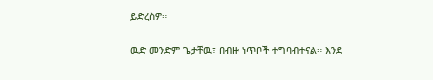ይድረስዎ።

ዉድ መንድም ጌታቸዉ፣ በብዙ ነጥቦች ተግባብተናል። እንደ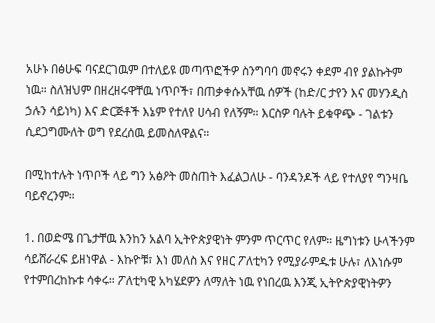አሁኑ በፅሁፍ ባናደርገዉም በተለይዩ መጣጥፎችዎ ስንግባባ መኖሩን ቀደም ብየ ያልኩትም ነዉ። ስለዝህም በዘረዘሩዋቸዉ ነጥቦች፣ በጠቃቀሱአቸዉ ሰዎች (ከድ/ር ታየን እና መሃንዲስ ኃሉን ሳይነካ) እና ድርጅቶች እኔም የተለየ ሀሳብ የለኝም። እርስዎ ባሉት ይቁዋጭ - ገልቱን ሲደጋግሙለት ወግ የደረሰዉ ይመስለዋልና።

በሚከተሉት ነጥቦች ላይ ግን አፅዖት መስጠት እፈልጋለሁ - ባንዳንዶች ላይ የተለያየ ግንዛቤ ባይኖረንም።

1. በወድሜ በጌታቸዉ እንከን አልባ ኢትዮጵያዊነት ምንም ጥርጥር የለም። ዜግነቱን ሁላችንም ሳይሸራረፍ ይዘነዋል - እኩዮቹ፣ እነ መለስ እና የዘር ፖለቲካን የሚያራምዱቱ ሁሉ፣ ለእነሱም የተምበረከኩቱ ሳቀሩ። ፖለቲካዊ አካሄደዎን ለማለት ነዉ የነበረዉ እንጂ ኢትዮጵያዊነትዎን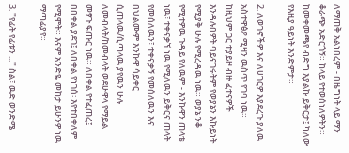ለማጠቅ አልነበረም - በዜግነት ላይ ማን ቆራጭ አድርጎኝ። ከላይ የተወሰነለዎትን። ከመቀመጫየ ብድግ እያልኩ ይቅርታ፤ ካለው የእዚያ ዓይነት እንድምታ።

2. ለወገኖችዎ እና ለሀገርዎ እያደረጉ ያለዉ አስተዋፅዖ ሚዛን ዉስጥ የገባ ነዉ። ከዚህም ጋር ተያይዞ ብዙ ፈተናዎች እንዳሉበዎት ባይናገሩትም የወያኔን እኩይነት የሚያቅ ሁሉ የሚረዳዉ ነዉ። ወያኔ ንቆ የሚተዎዉ ጉዳይ የለዉም - እንኩዋን ጠላቴ ነዉ፣ ተቀናቃኘ ነዉ የሚለዉን ይቅርና ጠላት የመሰለዉን፣ ተቀናቃኝ የመሰለዉን እና በህልሙም እንኩዋ ሳይቀር ሲጠላዉ/ሲጣላዉ ያየዉን ሁሉ ለመብላት/ከመብላት ወደሁዋላ የማይል መፃጉ ፍጡር ነዉ። ለበቀል የተፈጠረ፤ በበቀል ያደገ፤ ለበቀል የነገሰ፡ እየተበቀለም የሚሞት። እናም አንድዬ መከታ ይሁንዎ ነዉ ማጣፊያየ።

3. "የፊት የፊቱን ..." ስል፣ ዉድ ወንድሜ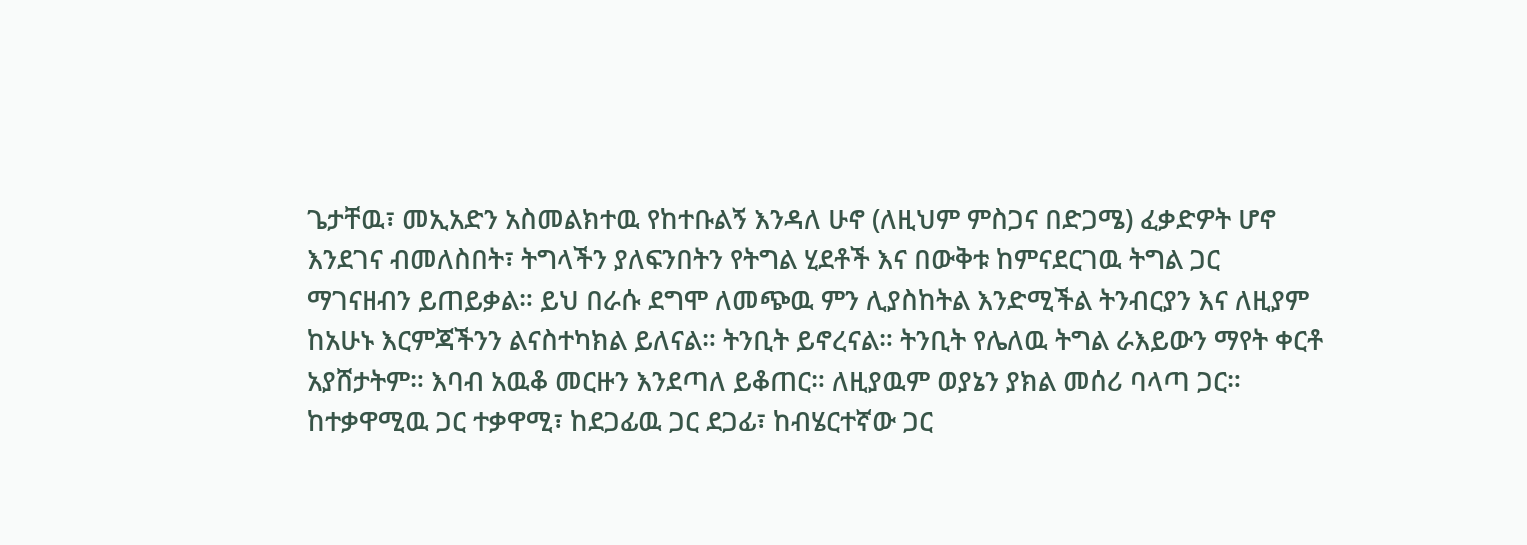ጌታቸዉ፣ መኢአድን አስመልክተዉ የከተቡልኝ እንዳለ ሁኖ (ለዚህም ምስጋና በድጋሜ) ፈቃድዎት ሆኖ እንደገና ብመለስበት፣ ትግላችን ያለፍንበትን የትግል ሂደቶች እና በውቅቱ ከምናደርገዉ ትግል ጋር ማገናዘብን ይጠይቃል። ይህ በራሱ ደግሞ ለመጭዉ ምን ሊያስከትል እንድሚችል ትንብርያን እና ለዚያም ከአሁኑ እርምጃችንን ልናስተካክል ይለናል። ትንቢት ይኖረናል። ትንቢት የሌለዉ ትግል ራእይውን ማየት ቀርቶ አያሸታትም። እባብ አዉቆ መርዙን እንደጣለ ይቆጠር። ለዚያዉም ወያኔን ያክል መሰሪ ባላጣ ጋር። ከተቃዋሚዉ ጋር ተቃዋሚ፣ ከደጋፊዉ ጋር ደጋፊ፣ ከብሄርተኛው ጋር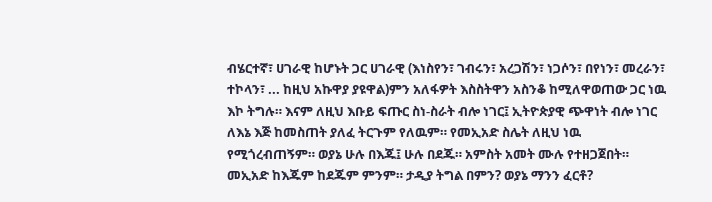ብሄርተኛ፣ ሀገራዊ ከሆኑት ጋር ሀገራዊ (እነስየን፣ ገብሩን፣ አረጋሽን፣ ነጋሶን፣ በየነን፣ መረራን፣ ተኮላን፣ ... ከዚህ አኩዋያ ያዩዋል)ምን አለፋዎት እስስትዋን አስንቆ ከሚለዋወጠው ጋር ነዉ እኮ ትግሉ። እናም ለዚህ እቡይ ፍጡር ስነ-ስራት ብሎ ነገር፤ ኢትዮጵያዊ ጭዋነት ብሎ ነገር ለእኔ እጅ ከመስጠት ያለፈ ትርጉም የለዉም። የመኢአድ ስሌት ለዚህ ነዉ የሚጎረብጠኝም። ወያኔ ሁሉ በእጁ፤ ሁሉ በደጁ። አምስት አመት ሙሉ የተዘጋጀበት። መኢአድ ከእጁም ከደጁም ምንም። ታዲያ ትግል በምን? ወያኔ ማንን ፈርቶ?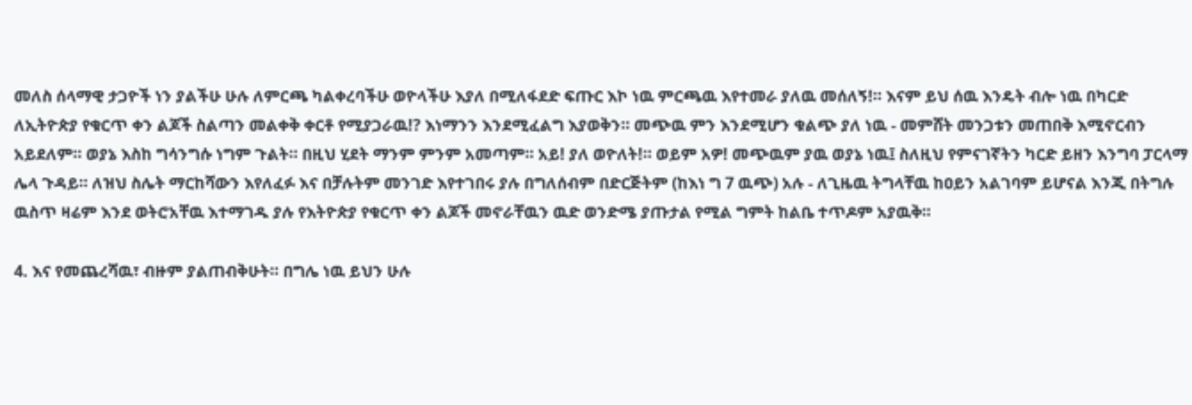መለስ ሰላማዊ ታጋዮች ነን ያልችሁ ሁሉ ለምርጫ ካልቀረባችሁ ወዮላችሁ እያለ በሚለፋደድ ፍጡር እኮ ነዉ ምርጫዉ እየተመራ ያለዉ መሰለኝ!። እናም ይህ ሰዉ እንዴት ብሎ ነዉ በካርድ ለኢትዮጵያ የቁርጥ ቀን ልጆች ስልጣን መልቀቅ ቀርቶ የሚያጋራዉ!? እነማንን እንደሚፈልግ እያወቅን። መጭዉ ምን እንደሚሆን ቁልጭ ያለ ነዉ - መምሸት መንጋቱን መጠበቅ እሚኖርብን አይደለም። ወያኔ እስከ ግሳንግሱ ነግም ጉልት። በዚህ ሂደት ማንም ምንም አመጣም። አይ! ያለ ወዮለት!። ወይም አዎ! መጭዉም ያዉ ወያኔ ነዉ፤ ስለዚህ የምናገኛትን ካርድ ይዘን እንግባ ፓርላማ ሌላ ጉዳይ። ለዝህ ስሌት ማርከሻውን እየለፈፉ እና በቻሉትም መንገድ እየተገበሩ ያሉ በግለሰብም በድርጅትም (ከእነ ግ 7 ዉጭ) አሉ - ለጊዜዉ ትግላቸዉ ከዐይን አልገባም ይሆናል እንጂ በትግሉ ዉስጥ ዛሬም እንደ ወትሮአቸዉ እተማገዱ ያሉ የእትዮጵያ የቁርጥ ቀን ልጆች መኖራቸዉን ዉድ ወንድሜ ያጡታል የሚል ግምት ከልቤ ተጥዶም አያዉቅ።

4. እና የመጨረሻዉ፣ ብዙም ያልጠብቅሁት። በግሌ ነዉ ይህን ሁሉ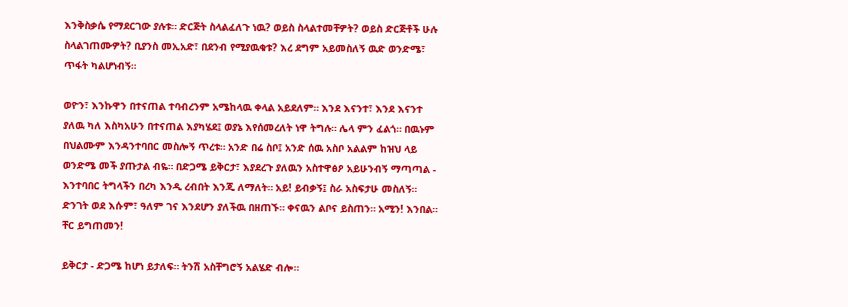እንቅስቃሴ የማደርገው ያሉቱ። ድርጅት ስላልፈለጉ ነዉ? ወይስ ስላልተመቸዎት? ወይስ ድርጅቶች ሁሉ ስላልገጠሙዎት? ቢያንስ መኢአድ፣ በደንብ የሚያዉቁቱ? እረ ደግም አይመስለኝ ዉድ ወንድሜ፣ ጥፋት ካልሆነብኝ።

ወዮን፣ እንኩዋን በተናጠል ተባብረንም አሜከላዉ ቀላል አይደለም። እንደ እናንተ፣ እንደ እናንተ ያለዉ ካለ እስካአሁን በተናጠል እያካሄደ፤ ወያኔ እየሰመረለት ነዋ ትግሉ። ሌላ ምን ፈልጎ። በዉኑም በህልሙም እንዳንተባበር መስሎኝ ጥረቱ። አንድ በሬ ስቦ፤ አንድ ሰዉ አስቦ አልልም ከዝህ ላይ ወንድሜ መች ያጡታል ብዬ። በድጋሜ ይቅርታ፣ እያደረጉ ያለዉን አስተዋፅዖ አይሁንብኝ ማጣጣል - እንተባበር ትግላችን በረካ እንዲ ረብበት እንጂ ለማለት። አይ! ይብቃኝ፤ ስራ አስፍታሁ መስለኝ። ድንገት ወደ እሱም፣ ዓለም ገና እንደሆን ያለችዉ በዘጠኙ። ቀናዉን ልቦና ይስጠን። አሚን! እንበል።
ቸር ይግጠመን!

ይቅርታ - ድጋሜ ከሆነ ይታለፍ። ትንሽ አስቸግሮኝ አልሄድ ብሎ።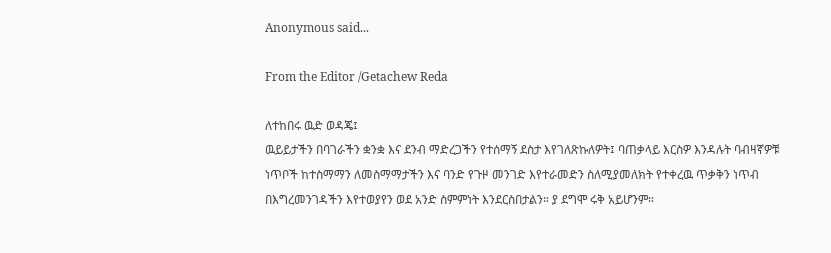Anonymous said...

From the Editor /Getachew Reda

ለተከበሩ ዉድ ወዳጄ፤
ዉይይታችን በባገራችን ቋንቋ እና ደንብ ማድረጋችን የተሰማኝ ደስታ እየገለጽኩለዎት፤ ባጠቃላይ እርስዎ እንዳሉት ባብዛኛዎቹ ነጥቦች ከተስማማን ለመስማማታችን እና ባንድ የጉዞ መንገድ እየተራመድን ስለሚያመለክት የተቀረዉ ጥቃቅን ነጥብ በእግረመንገዳችን እየተወያየን ወደ አንድ ስምምነት እንደርስበታልን። ያ ደግሞ ሩቅ አይሆንም።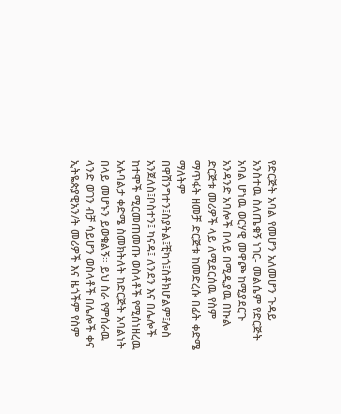የድርጅት አባል የመሆን አለመሆን ጉዳይ አንስተዉ ስለጤቁኝ ነገር- መልሴም የድርጅት አባል ሆነዉ ወርሃዊ መዋጮ ከሚያደርጉ አንዳንድ አባሎች በላይ በሚዲያዉ በኩል ድርጅቱ መሪዎች ላይ ለሚደርሰዉ የስም ማጥፋት ዘመቻ ድርጅቱ ከመድረሱ በፊት ቀድሜ ማለትም በዋሽንግተን፤ስያትል፤ቺካጎ፤ስቶክሆልም፤ሎስ አንጀለስ፤ቦስተን፤ ካናዳ፤ ለንደን እና በሌሎች ከተሞች ሚርመጠመጡ ወስላቶች የሚሰነዘረዉ አሉባልታ ቀድሜ ስመክትለት ከድርጅት አባልነት በላይ መሆኑን ይወቁልኝ። ይህ ስራ የምሰራዉ ላንድ ወገን ብቻ ሳይሆን ወስላቶች በሌሎች ቀና ኢትዬጵያዊአን/ት መሪዎች እና ዜጎችም የስም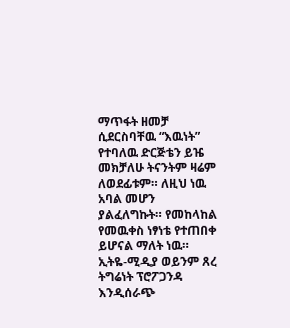ማጥፋት ዘመቻ ሲደርስባቸዉ “እዉነት” የተባለዉ ድርጅቴን ይዤ መክቻለሁ ትናንትም ዛሬም ለወደፊቱም። ለዚህ ነዉ አባል መሆን ያልፈለግኩት። የመከላከል የመዉቀስ ነፃነቴ የተጠበቀ ይሆናል ማለት ነዉ።
ኢትዬ-ሚዲያ ወይንም ጸረ ትግሬነት ፕሮፖጋንዳ እንዲሰራጭ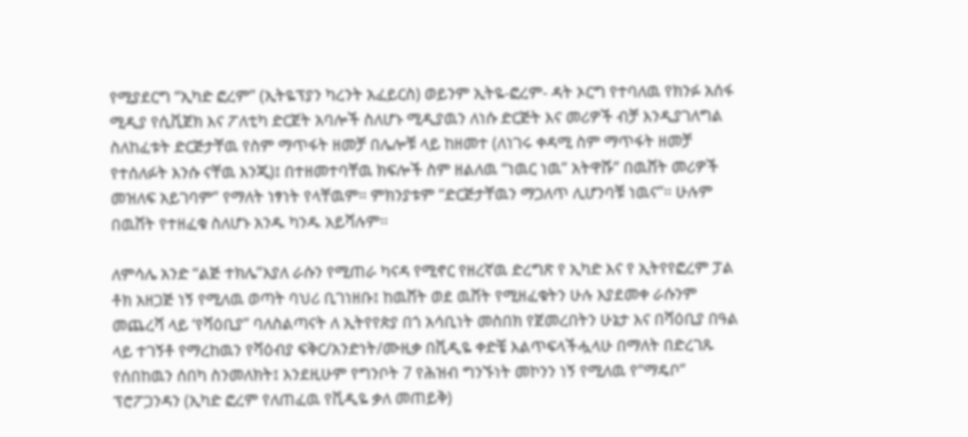የሚያደርግ “ኢካድ ፎረም” (ኢትዬፕያን ካረንት አፈይርስ) ወይንም ኢትዬ-ፎረም- ዳት ኦርግ የተባለዉ የክንፉ አሰፋ ሚዲያ የሲቪጀክ እና ፖለቲካ ድርጀት አባሎች ስለሆኑ ሚዲያዉን ለነሱ ድርጅት እና መሪዎች ብቻ እንዲያገለግል ስለከፈቱት ድርጅታቸዉ የስም ማጥፋት ዘመቻ በሌሎቹ ላይ ከዘመተ (ለነገሩ ቀዳሚ ስም ማጥፋት ዘመቻ የተሰለፉት እንሱ ናቸዉ እንጂ)፤ በተዘመተባቸዉ ክፍሎች ስም ዘልለዉ “ነዉር ነዉ” አትዋሹ” በዉሸት መሪዎች መዝለፍ አይገባም” የማለት ነፃነት የላቸዉም። ምክንያቱም “ድርጅታቸዉን ማጋለጥ ሊሆንባቹ ነዉና”። ሁሉም በዉሸት የተዘፈቁ ስለሆኑ አንዱ ካንዱ አይሻሉም።

ለምሳሌ አንድ “ልጅ ተክሌ”እያለ ራሱን የሚጠራ ካናዳ የሚኖር የዘረኛዉ ድረግጽ የ ኢካድ እና የ ኢትየየፎረም ፓል ቶክ አዘጋጅ ነኝ የሚለዉ ወጣት ባህሪ ቢገነዘቡ፤ ከዉሸት ወደ ዉሸት የሚዘፈቁትን ሁሉ እያደመቀ ራሱንም መጨረሻ ላይ ‘የሻዕቢያ” ባለስልጣናት ለ ኢትየየጵያ በጎ አሳቢነት መስበክ የጀመረበትን ሁኔታ እና በሻዕቢያ በዓል ላይ ተገኝቶ የማረከዉን የሻዕብያ ፍቅር/አንድነት/ሙዚቃ በቪዲዬ ቀድቼ እልጥፍላችሗላሁ በማለት በድረገጹ የሰበከዉን ሰበካ ስንመለክት፤ እንደዚሁም የግንቦት 7 የሕዝብ ግንኙነት መኮንን ነኝ የሚለዉ የ“ማዴቦ” ፕሮፖጋንዳን (ኢካድ ፎረም የለጠፈዉ የቪዲዬ ቃለ መጠይቅ)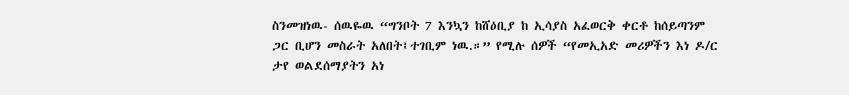ስንመዝነዉ- ሰዉዬዉ “ግንቦት 7 እንኳን ከሸዕቢያ ከ ኢሳያስ አፈወርቅ ቀርቶ ከሰይጣንም ጋር ቢሆን መስራት አለበት፤ተገቢም ነዉ.።” የሚሉ ሰዎች “የመኢአድ መሪዎችን እነ ዶ/ር ታየ ወልደሰማያትን አነ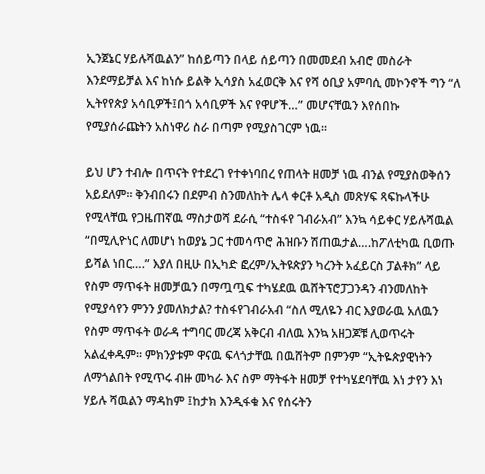ኢንጀኔር ሃይሉሻዉልን” ከሰይጣን በላይ ሰይጣን በመመደብ አብሮ መስራት እንደማይቻል እና ከነሱ ይልቅ ኢሳያስ አፈወርቅ እና የሻ ዕቢያ አምባሲ መኮንኖች ግን “ለ ኢትየየጵያ አሳቢዎች፤በጎ አሳቢዎች እና የዋሆች…” መሆናቸዉን እየሰበኩ የሚያሰራጩትን አስነዋሪ ስራ በጣም የሚያስገርም ነዉ።

ይህ ሆን ተብሎ በጥናት የተደረገ የተቀነባበረ የጠላት ዘመቻ ነዉ ብንል የሚያስወቅሰን አይደለም። ቅንብበሩን በደምብ ስንመለከት ሌላ ቀርቶ አዲስ መጽሃፍ ጻፍኩላችሁ የሚላቸዉ የጋዜጠኛዉ ማስታወሻ ደራሲ “ተስፋየ ገብራአብ” እንኳ ሳይቀር ሃይሉሻዉል “በሚሊዮነር ለመሆነ ከወያኔ ጋር ተመሳጥሮ ሕዝቡን ሽጠዉታል….ከፖለቲካዉ ቢወጡ ይሻል ነበር….” እያለ በዚሁ በኢካድ ፎረም/ኢትዩጵያን ካረንት አፈይርስ ፓልቶክ” ላይ የስም ማጥፋት ዘመቻዉን በማጧጧፍ ተካሄደዉ ዉሸትፕሮፓጋንዳን ብንመለከት የሚያሳየን ምንን ያመለክታል? ተስፋየገብራአብ “ስለ ሚለዬን ብር እያወራዉ አለዉን የስም ማጥፋት ወራዳ ተግባር መረጃ አቅርብ ብለዉ እንኳ አዘጋጆቹ ሊወጥሩት አልፈቀዱም። ምክንያቱም ዋናዉ ፍላጎታቸዉ በዉሸትም በምንም “ኢትዬጵያዊነትን ለማጎልበት የሚጥሩ ብዙ መካራ እና ስም ማትፋት ዘመቻ የተካሄደባቸዉ እነ ታየን እነ ሃይሉ ሻዉልን ማዳከም ፤ከታክ እንዲፋቁ እና የሰሩትን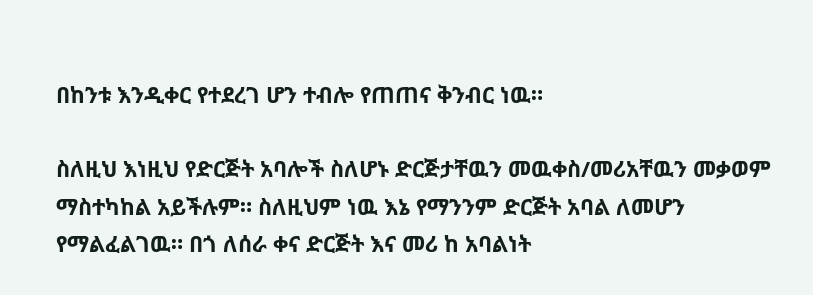በከንቱ እንዲቀር የተደረገ ሆን ተብሎ የጠጠና ቅንብር ነዉ።

ስለዚህ እነዚህ የድርጅት አባሎች ስለሆኑ ድርጅታቸዉን መዉቀስ/መሪአቸዉን መቃወም ማስተካከል አይችሉም። ስለዚህም ነዉ እኔ የማንንም ድርጅት አባል ለመሆን የማልፈልገዉ። በጎ ለሰራ ቀና ድርጅት እና መሪ ከ አባልነት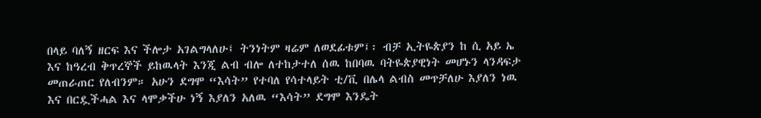በላይ ባለኝ ዘርፍ እና ችሎታ አገልግላለሁ፤ ትንነትም ዛሬም ለወደፊቱም፤፡ ብቻ ኢትዬጵያን ከ ሲ አይ ኤ እና ከዓረብ ቅጥረኞች ይከዉላት እንጂ ልብ ብሎ ለተከታተለ ሰዉ ከበባዉ ባትዬጵያዊነት መሆኑን ላንዳፍታ መጠራጠር የለብንም። አሁን ደግሞ “እሳት” የተባለ የሳተላይት ቲ/ቪ በሌላ ልብስ መጥቻለሁ እያለን ነዉ እና በርዷችሓል እና ላሞቃችሁ ነኝ እያለን አለዉ “እሳት” ደግሞ እንዴት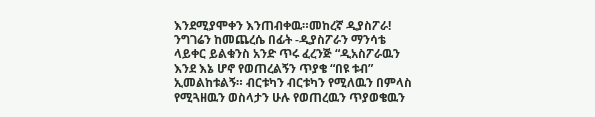እንደሚያሞቀን እንጠብቀዉ።መከረኛ ዲያስፖራ! ንግገሬን ከመጨረሴ በፊት -ዲያስፖራን ማንሳቴ ላይቀር ይልቁንስ አንድ ጥሩ ፈረንጅ “ዲአስፖራዉን እንደ እኔ ሆኖ የወጠረልኝን ጥያቄ “በዩ ቱብ” ኢመልከቱልኝ። ብርቱካን ብርቱካን የሚለዉን በምላስ የሚጓዘዉን ወስላታን ሁሉ የወጠረዉን ጥያወቄዉን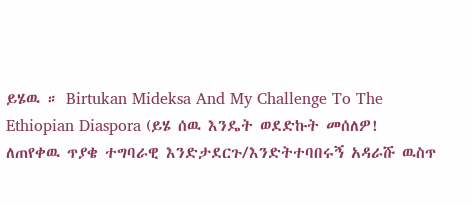ይሄዉ ። Birtukan Mideksa And My Challenge To The Ethiopian Diaspora (ይሄ ሰዉ እንዴት ወደድኩት መሰለዎ! ለጠየቀዉ ጥያቄ ተግባራዊ እንድታደርጉ/እንድትተባበሩኝ አዳራሹ ዉስጥ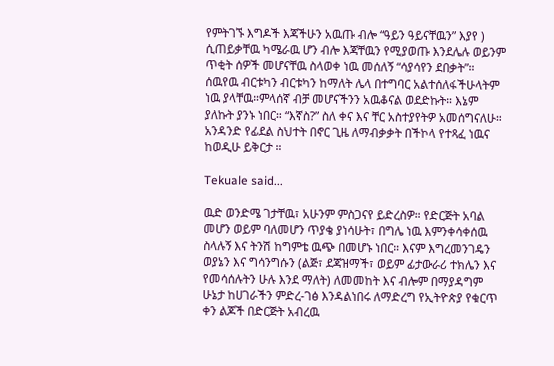የምትገኙ እግዶች እጃችሁን አዉጡ ብሎ “ዓይን ዓይናቸዉን” እያየ ) ሲጠይቃቸዉ ካሜራዉ ሆን ብሎ እጃቸዉን የሚያወጡ እንደሌሉ ወይንም ጥቂት ሰዎች መሆናቸዉ ስላወቀ ነዉ መሰለኝ “ሳያሳየን ደበቃት”። ሰዉየዉ ብርቱካን ብርቱካን ከማለት ሌላ በተግባር አልተሰለፋችሁላትም ነዉ ያላቸዉ።ምላሰኛ ብቻ መሆናችንን አዉቆናል ወደድኩት። እኔም ያለኩት ያንኑ ነበር። “እኛስ?” ስለ ቀና እና ቸር አስተያየትዎ አመሰግናለሁ። አንዳንድ የፊደል ስህተት በኖር ጊዜ ለማብቃቃት በችኮላ የተጻፈ ነዉና ከወዲሁ ይቅርታ ።

Tekuale said...

ዉድ ወንድሜ ገታቸዉ፣ አሁንም ምስጋናየ ይድረስዎ። የድርጅት አባል መሆን ወይም ባለመሆን ጥያቄ ያነሳሁት፣ በግሌ ነዉ እምንቀሳቀሰዉ ስላሉኝ እና ትንሽ ከግምቴ ዉጭ በመሆኑ ነበር። እናም እግረመንገዴን ወያኔን እና ግሳንግሱን (ልጅ፣ ደጃዝማች፣ ወይም ፊታውራሪ ተክሌን እና የመሳሰሉትን ሁሉ እንደ ማለት) ለመመከት እና ብሎም በማያዳግም ሁኔታ ከሀገራችን ምድረ-ገፅ እንዳልነበሩ ለማድረግ የኢትዮጵያ የቁርጥ ቀን ልጆች በድርጅት አብረዉ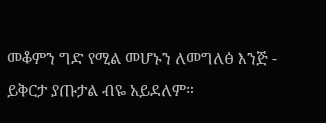መቆምን ግድ የሚል መሆኑን ለመግለፅ እንጅ - ይቅርታ ያጡታል ብዬ አይደለም።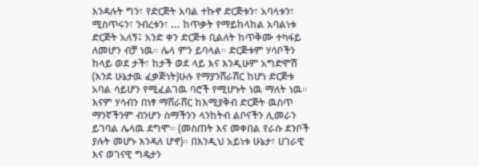እንዳሉት ግን፣ የድርጅት አባል ተኩኖ ድርጅቱን፣ አባላቱን፣ ሚስጥሩን፣ ንብረቱን፣ ... ከጥቃት የማይከላከል አባልነቱ ድርጅት አለኝ፤ አንድ ቀን ድርጅቱ ቢልለት ከጥቅሙ ተካፋይ ለመሆን ብቻ ነዉ። ሌላ ምን ይባላል። ድርጅቱም ሃሳቦችን ከላይ ወደ ታች፣ ከታች ወደ ላይ እና እንዲሁም አግድሞሽ (እንደ ሁኔታዉ ፈቃጅነት)ሁሉ የማያንሸራሽር ከሆነ ድርጅቱ አባል ሳይሆን የሚፈልገዉ ባሮች የሚሆኑት ነዉ ማለት ነዉ። እናም ሃሳብን በነፃ ማሸራሸር ከእሚያቅብ ድርጅት ዉስጥ ማንኛችንም ብንሆን ስማችንን ላንከትብ ልቦናችን ሊመራን ይገባል ሌላዉ ደግሞ። (መስጠት እና መቀበል የራሱ ደንቦች ያሉት መሆኑ እንዳለ ሆኖ)። በእንዲህ አይነቱ ሁኔታ፣ ሀገራዊ እና ወገናዊ ግዴታን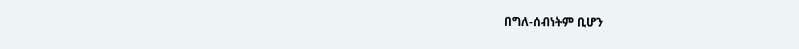በግለ-ሰብነትም ቢሆን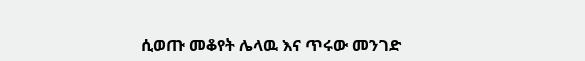ሲወጡ መቆየት ሌላዉ እና ጥሩው መንገድ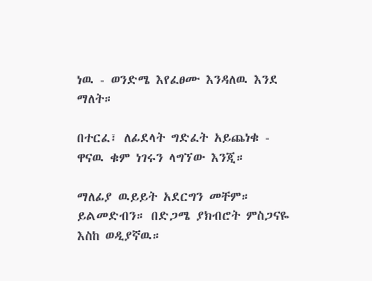ነዉ - ወንድሜ እየፈፀሙ እንዳለዉ እንደ ማለት።

በተርፈ፣ ለፊደላት ግድፈት አይጨነቁ - ዋናዉ ቁም ነገሩን ላግኘው እንጂ።

ማለፊያ ዉይይት አደርግን መቸም። ይልመድብን። በድጋሜ ያክብሮት ምስጋናዬ እስከ ወዲያኛዉ።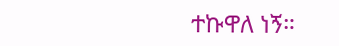ተኩዋለ ነኝ።